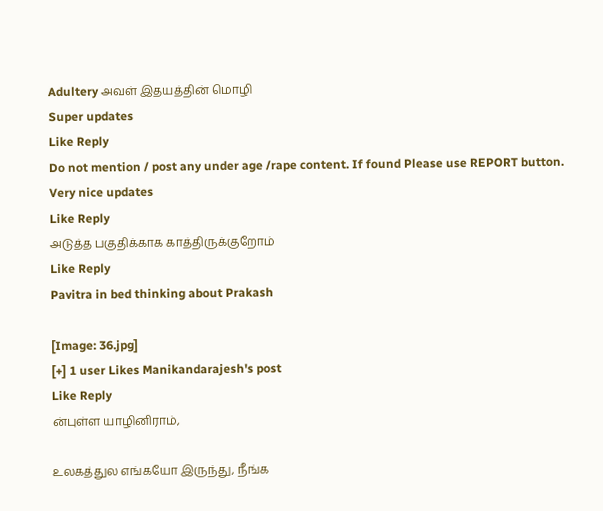Adultery அவள் இதயத்தின் மொழி
Super updates
Like Reply
Do not mention / post any under age /rape content. If found Please use REPORT button.
Very nice updates
Like Reply
அடுத்த பகுதிக்காக காத்திருக்குறோம்
Like Reply
Pavitra in bed thinking about Prakash

[Image: 36.jpg]
[+] 1 user Likes Manikandarajesh's post
Like Reply
ன்புள்ள யாழினிராம்,

உலகத்துல எங்கயோ இருந்து, நீங்க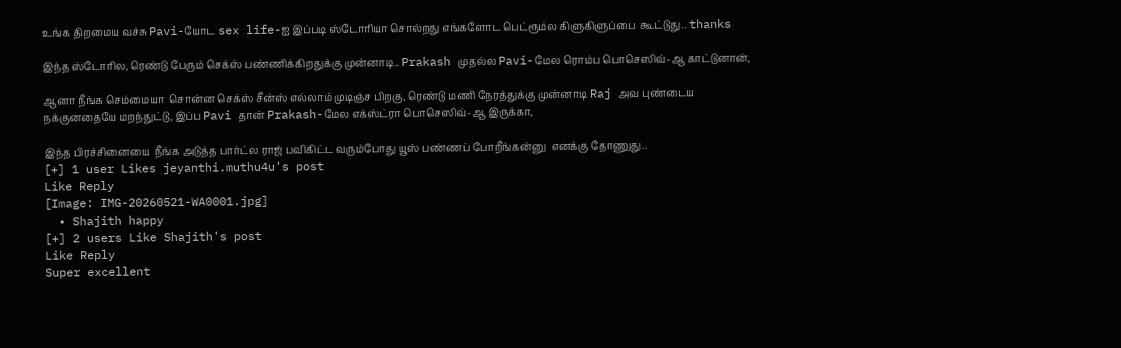உங்க திறமைய வச்சு Pavi-யோட sex life-ஐ இப்படி ஸ்டோரியா சொல்றது எங்களோட பெட்ரூம்ல கிளுகிளுப்பை  கூட்டுது.. thanks

இந்த ஸ்டோரில, ரெண்டு பேரும் செக்ஸ் பண்ணிக்கிறதுக்கு முன்னாடி.. Prakash முதல்ல Pavi-மேல ரொம்ப பொசெஸிவ்-ஆ காட்டுனான்,

ஆனா நீங்க செம்மையா  சொன்ன செக்ஸ் சீன்ஸ் எல்லாம் முடிஞ்ச பிறகு, ரெண்டு மணி நேரத்துக்கு முன்னாடி Raj அவ புண்டைய நக்குனதையே மறந்துட்டு, இப்ப Pavi தான் Prakash-மேல எக்ஸ்ட்ரா பொசெஸிவ்-ஆ இருக்கா,

இந்த பிரச்சினையை  நீங்க அடுத்த பார்ட்ல ராஜ் பவிகிட்ட வரும்போது யூஸ் பண்ணப் போறீங்கன்னு  எனக்கு தோணுது..
[+] 1 user Likes jeyanthi.muthu4u's post
Like Reply
[Image: IMG-20260521-WA0001.jpg]
  • Shajith happy
[+] 2 users Like Shajith's post
Like Reply
Super excellent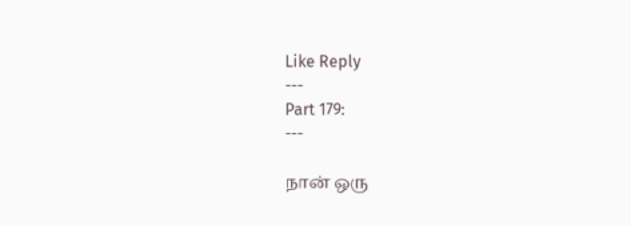Like Reply
---
Part 179:
---

நான் ஒரு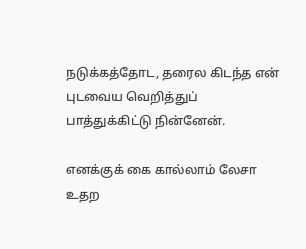நடுக்கத்தோட, தரைல கிடந்த என் புடவைய வெறித்துப் பாத்துக்கிட்டு நின்னேன்.

எனக்குக் கை கால்லாம் லேசா உதற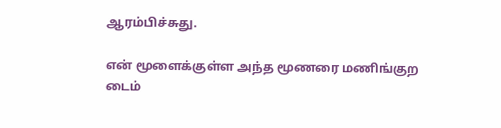ஆரம்பிச்சுது.

என் மூளைக்குள்ள அந்த மூணரை மணிங்குற டைம்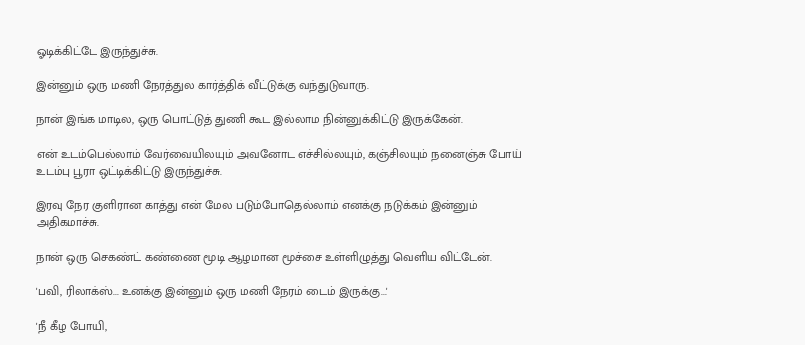ஓடிக்கிட்டே இருந்துச்சு.

இன்னும் ஒரு மணி நேரத்துல கார்த்திக் வீட்டுக்கு வந்துடுவாரு.

நான் இங்க மாடில, ஒரு பொட்டுத் துணி கூட இல்லாம நின்னுக்கிட்டு இருக்கேன்.

என் உடம்பெல்லாம் வேர்வையிலயும் அவனோட எச்சில்லயும், கஞ்சிலயும் நனைஞ்சு போய்  உடம்பு பூரா ஒட்டிக்கிட்டு இருந்துச்சு.

இரவு நேர குளிரான காத்து என் மேல படும்போதெல்லாம் எனக்கு நடுக்கம் இன்னும் அதிகமாச்சு.

நான் ஒரு செகண்ட் கண்ணை மூடி ஆழமான மூச்சை உள்ளிழுத்து வெளிய விட்டேன்.

'பவி, ரிலாக்ஸ்... உனக்கு இன்னும் ஒரு மணி நேரம் டைம் இருக்கு...'

'நீ கீழ போயி,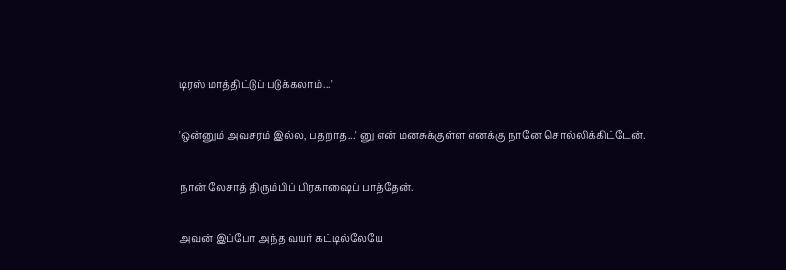டிரஸ் மாத்திட்டுப் படுக்கலாம்...'

'ஒன்னும் அவசரம் இல்ல, பதறாத...' னு என் மனசுக்குள்ள எனக்கு நானே சொல்லிக்கிட்டேன்.

நான் லேசாத் திரும்பிப் பிரகாஷைப் பாத்தேன்.

அவன் இப்போ அந்த வயர் கட்டில்லேயே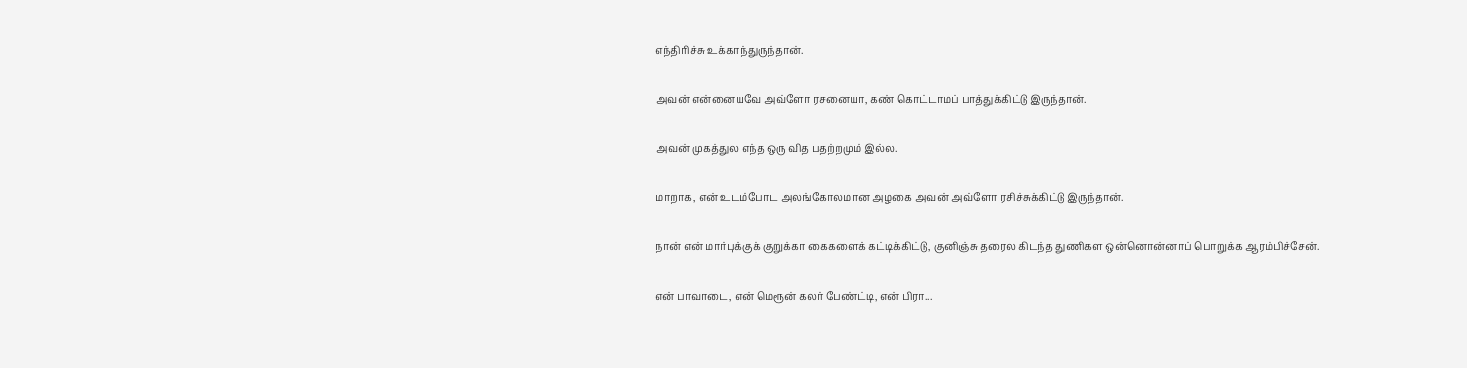எந்திரிச்சு உக்காந்துருந்தான்.

அவன் என்னையவே அவ்ளோ ரசனையா, கண் கொட்டாமப் பாத்துக்கிட்டு இருந்தான்.

அவன் முகத்துல எந்த ஒரு வித பதற்றமும் இல்ல.

மாறாக, என் உடம்போட அலங்கோலமான அழகை அவன் அவ்ளோ ரசிச்சுக்கிட்டு இருந்தான்.

நான் என் மார்புக்குக் குறுக்கா கைகளைக் கட்டிக்கிட்டு, குனிஞ்சு தரைல கிடந்த துணிகள ஒன்னொன்னாப் பொறுக்க ஆரம்பிச்சேன்.

என் பாவாடை, என் மெரூன் கலர் பேண்ட்டி, என் பிரா...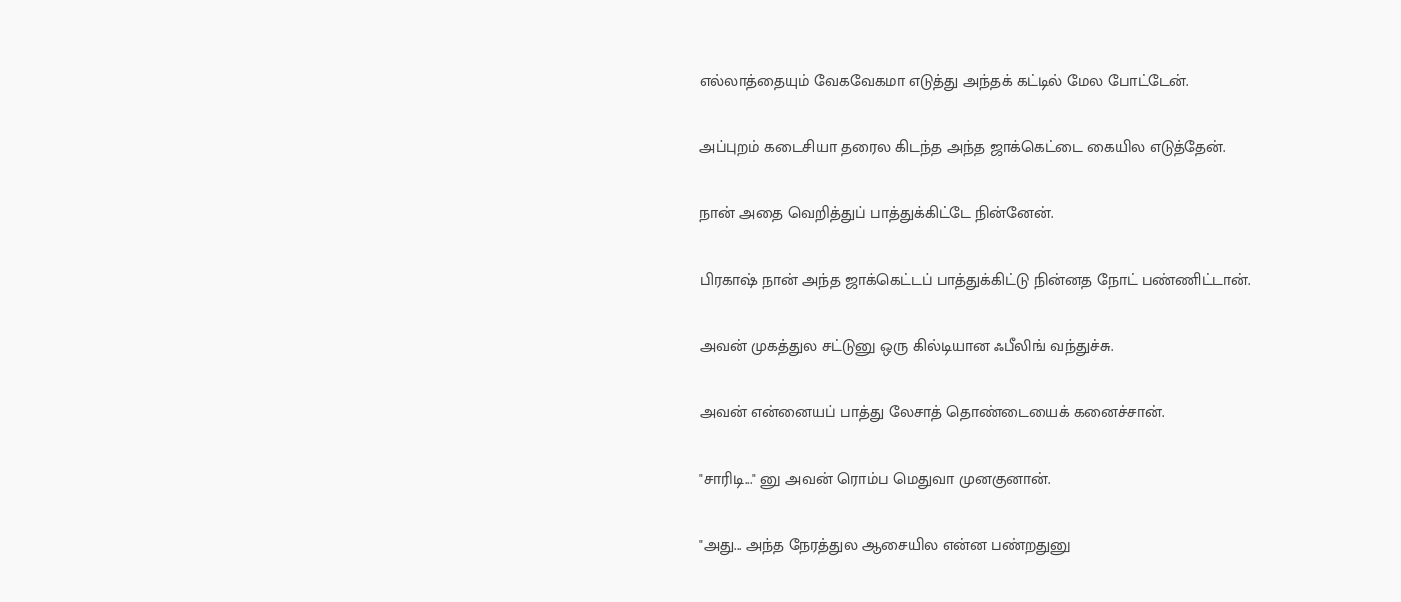எல்லாத்தையும் வேகவேகமா எடுத்து அந்தக் கட்டில் மேல போட்டேன்.

அப்புறம் கடைசியா தரைல கிடந்த அந்த ஜாக்கெட்டை கையில எடுத்தேன்.

நான் அதை வெறித்துப் பாத்துக்கிட்டே நின்னேன்.

பிரகாஷ் நான் அந்த ஜாக்கெட்டப் பாத்துக்கிட்டு நின்னத நோட் பண்ணிட்டான்.

அவன் முகத்துல சட்டுனு ஒரு கில்டியான ஃபீலிங் வந்துச்சு.

அவன் என்னையப் பாத்து லேசாத் தொண்டையைக் கனைச்சான்.

"சாரிடி..." னு அவன் ரொம்ப மெதுவா முனகுனான்.

"அது... அந்த நேரத்துல ஆசையில என்ன பண்றதுனு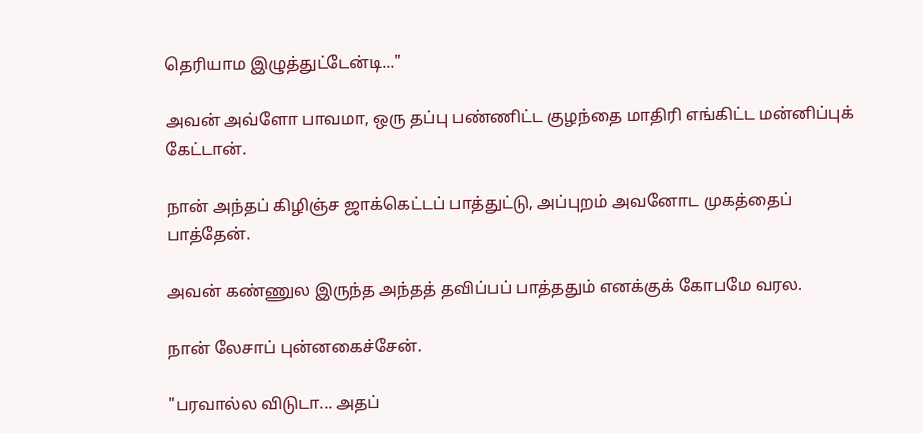தெரியாம இழுத்துட்டேன்டி..."

அவன் அவ்ளோ பாவமா, ஒரு தப்பு பண்ணிட்ட குழந்தை மாதிரி எங்கிட்ட மன்னிப்புக் கேட்டான்.

நான் அந்தப் கிழிஞ்ச ஜாக்கெட்டப் பாத்துட்டு, அப்புறம் அவனோட முகத்தைப் பாத்தேன்.

அவன் கண்ணுல இருந்த அந்தத் தவிப்பப் பாத்ததும் எனக்குக் கோபமே வரல.

நான் லேசாப் புன்னகைச்சேன்.

"பரவால்ல விடுடா... அதப்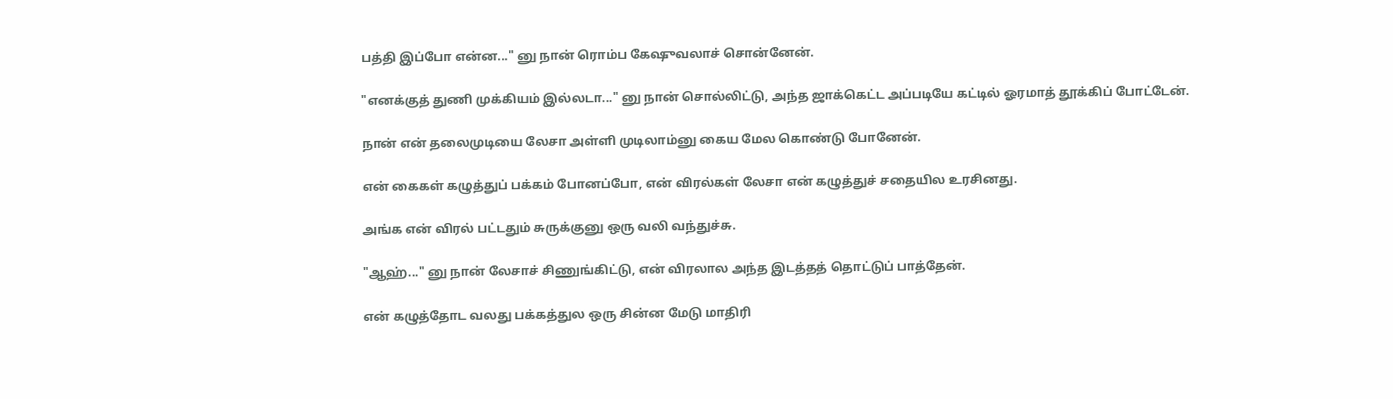பத்தி இப்போ என்ன..." னு நான் ரொம்ப கேஷுவலாச் சொன்னேன்.

"எனக்குத் துணி முக்கியம் இல்லடா..." னு நான் சொல்லிட்டு, அந்த ஜாக்கெட்ட அப்படியே கட்டில் ஓரமாத் தூக்கிப் போட்டேன்.

நான் என் தலைமுடியை லேசா அள்ளி முடிலாம்னு கைய மேல கொண்டு போனேன்.

என் கைகள் கழுத்துப் பக்கம் போனப்போ, என் விரல்கள் லேசா என் கழுத்துச் சதையில உரசினது.

அங்க என் விரல் பட்டதும் சுருக்குனு ஒரு வலி வந்துச்சு.

"ஆஹ்..." னு நான் லேசாச் சிணுங்கிட்டு, என் விரலால அந்த இடத்தத் தொட்டுப் பாத்தேன்.

என் கழுத்தோட வலது பக்கத்துல ஒரு சின்ன மேடு மாதிரி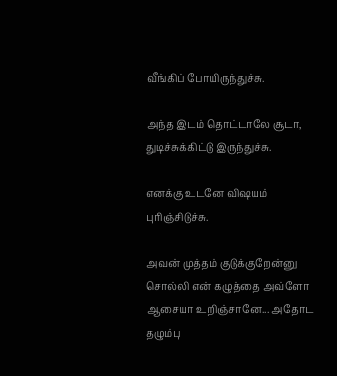வீங்கிப் போயிருந்துச்சு.

அந்த இடம் தொட்டாலே சூடா, துடிச்சுக்கிட்டு இருந்துச்சு.

எனக்கு உடனே விஷயம் புரிஞ்சிடுச்சு.

அவன் முத்தம் குடுக்குறேன்னு சொல்லி என் கழுத்தை அவ்ளோ ஆசையா உறிஞ்சானே... அதோட தழும்பு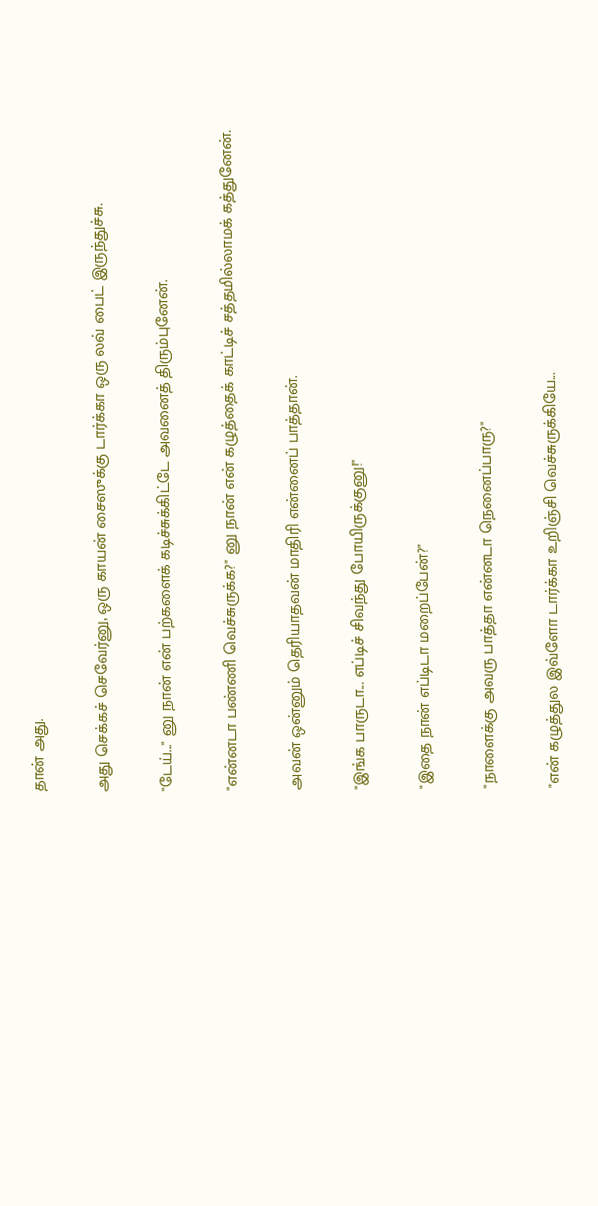தான் அது.

அது செக்கச் செவேர்னு, ஒரு காயன் சைஸுக்கு டார்க்கா ஒரு லவ் பைட் இருந்துச்சு.

"டேய்..." னு நான் என் பற்களைக் கடிச்சுக்கிட்டே அவனைத் திரும்புனேன்.

"என்னடா பண்ணி வெச்சுருக்க?" னு நான் என் கழுத்தைக் காட்டிச் சத்தமில்லாமக் கத்துனேன்.

அவன் ஒன்னும் தெரியாதவன் மாதிரி என்னைப் பாத்தான்.

"இங்க பாருடா... எப்டிச் சிவந்து போயிருக்குனு!"

"இதை நான் எப்டிடா மறைப்பேன்?"

"நாளைக்கு அவரு பாத்தா என்னடா நெனைப்பாரு?"

"என் கழுத்துல இவ்ளோ டார்க்கா உறிஞ்சி வெச்சுருக்கியே...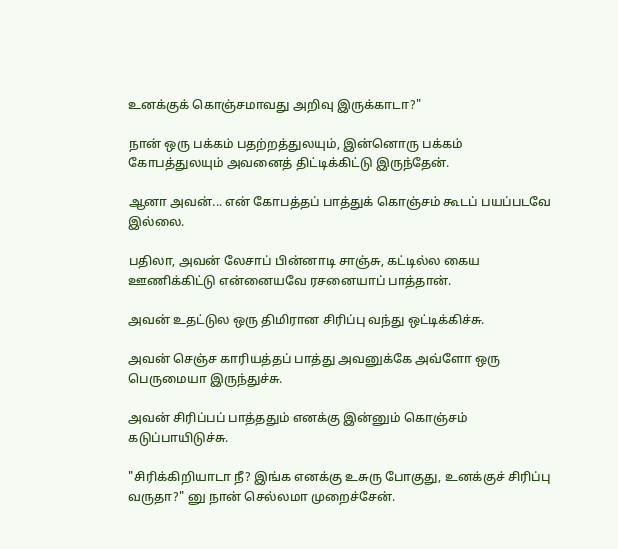உனக்குக் கொஞ்சமாவது அறிவு இருக்காடா?"

நான் ஒரு பக்கம் பதற்றத்துலயும், இன்னொரு பக்கம் கோபத்துலயும் அவனைத் திட்டிக்கிட்டு இருந்தேன்.

ஆனா அவன்... என் கோபத்தப் பாத்துக் கொஞ்சம் கூடப் பயப்படவே இல்லை.

பதிலா, அவன் லேசாப் பின்னாடி சாஞ்சு, கட்டில்ல கைய ஊணிக்கிட்டு என்னையவே ரசனையாப் பாத்தான்.

அவன் உதட்டுல ஒரு திமிரான சிரிப்பு வந்து ஒட்டிக்கிச்சு.

அவன் செஞ்ச காரியத்தப் பாத்து அவனுக்கே அவ்ளோ ஒரு பெருமையா இருந்துச்சு.

அவன் சிரிப்பப் பாத்ததும் எனக்கு இன்னும் கொஞ்சம் கடுப்பாயிடுச்சு.

"சிரிக்கிறியாடா நீ? இங்க எனக்கு உசுரு போகுது, உனக்குச் சிரிப்பு வருதா?" னு நான் செல்லமா முறைச்சேன்.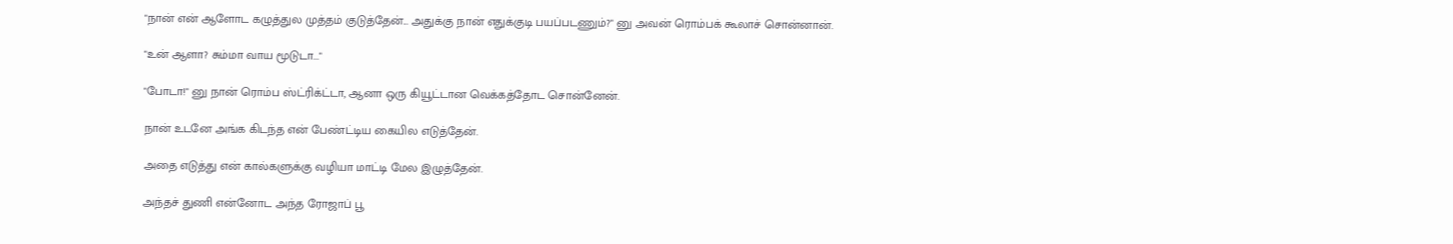"நான் என் ஆளோட கழுத்துல முத்தம் குடுத்தேன்... அதுக்கு நான் எதுக்குடி பயப்படணும்?" னு அவன் ரொம்பக் கூலாச் சொன்னான்.

"உன் ஆளா? சும்மா வாய மூடுடா..."

"போடா!" னு நான் ரொம்ப ஸ்ட்ரிக்ட்டா, ஆனா ஒரு கியூட்டான வெக்கத்தோட சொன்னேன்.

நான் உடனே அங்க கிடந்த என் பேண்ட்டிய கையில எடுத்தேன்.

அதை எடுத்து என் கால்களுக்கு வழியா மாட்டி மேல இழுத்தேன்.

அந்தச் துணி என்னோட அந்த ரோஜாப் பூ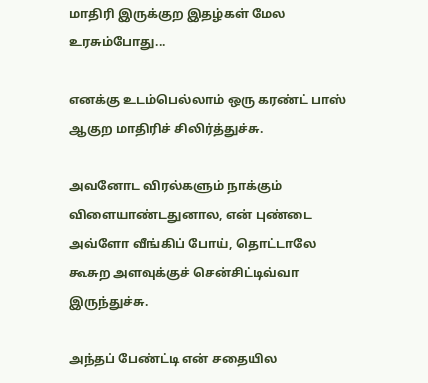மாதிரி இருக்குற இதழ்கள் மேல உரசும்போது...

எனக்கு உடம்பெல்லாம் ஒரு கரண்ட் பாஸ் ஆகுற மாதிரிச் சிலிர்த்துச்சு.

அவனோட விரல்களும் நாக்கும் விளையாண்டதுனால, என் புண்டை அவ்ளோ வீங்கிப் போய், தொட்டாலே கூசுற அளவுக்குச் சென்சிட்டிவ்வா இருந்துச்சு.

அந்தப் பேண்ட்டி என் சதையில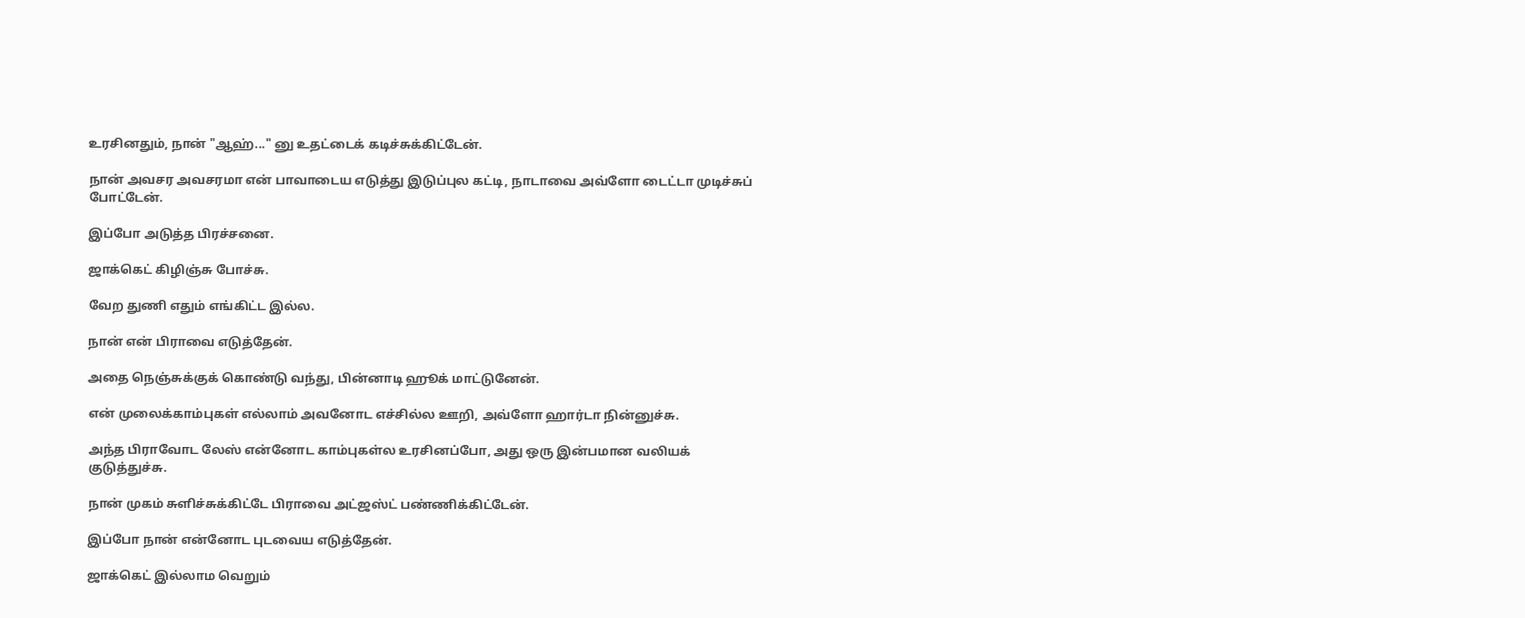உரசினதும், நான் "ஆஹ்..." னு உதட்டைக் கடிச்சுக்கிட்டேன்.

நான் அவசர அவசரமா என் பாவாடைய எடுத்து இடுப்புல கட்டி, நாடாவை அவ்ளோ டைட்டா முடிச்சுப் போட்டேன்.

இப்போ அடுத்த பிரச்சனை.

ஜாக்கெட் கிழிஞ்சு போச்சு.

வேற துணி எதும் எங்கிட்ட இல்ல.

நான் என் பிராவை எடுத்தேன்.

அதை நெஞ்சுக்குக் கொண்டு வந்து, பின்னாடி ஹூக் மாட்டுனேன்.

என் முலைக்காம்புகள் எல்லாம் அவனோட எச்சில்ல ஊறி, அவ்ளோ ஹார்டா நின்னுச்சு.

அந்த பிராவோட லேஸ் என்னோட காம்புகள்ல உரசினப்போ, அது ஒரு இன்பமான வலியக் குடுத்துச்சு.

நான் முகம் சுளிச்சுக்கிட்டே பிராவை அட்ஜஸ்ட் பண்ணிக்கிட்டேன்.

இப்போ நான் என்னோட புடவைய எடுத்தேன்.

ஜாக்கெட் இல்லாம வெறும்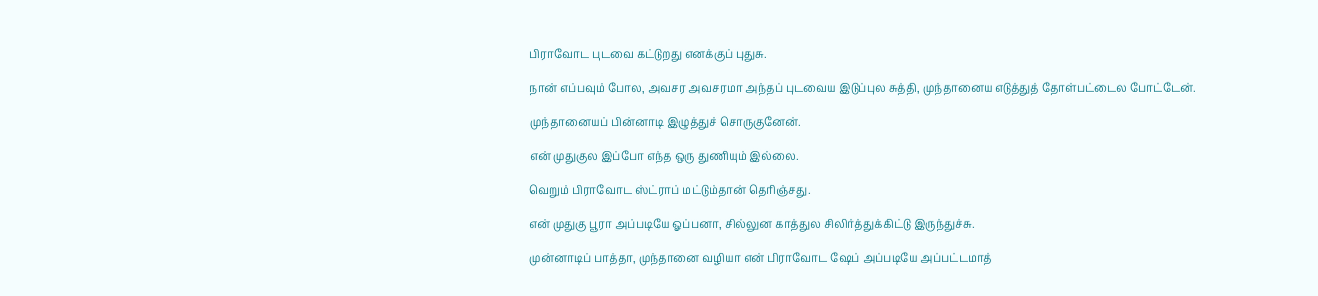பிராவோட புடவை கட்டுறது எனக்குப் புதுசு.

நான் எப்பவும் போல, அவசர அவசரமா அந்தப் புடவைய இடுப்புல சுத்தி, முந்தானைய எடுத்துத் தோள்பட்டைல போட்டேன்.

முந்தானையப் பின்னாடி இழுத்துச் சொருகுனேன்.

என் முதுகுல இப்போ எந்த ஒரு துணியும் இல்லை.

வெறும் பிராவோட ஸ்ட்ராப் மட்டும்தான் தெரிஞ்சது.

என் முதுகு பூரா அப்படியே ஓப்பனா, சில்லுன காத்துல சிலிர்த்துக்கிட்டு இருந்துச்சு.

முன்னாடிப் பாத்தா, முந்தானை வழியா என் பிராவோட ஷேப் அப்படியே அப்பட்டமாத்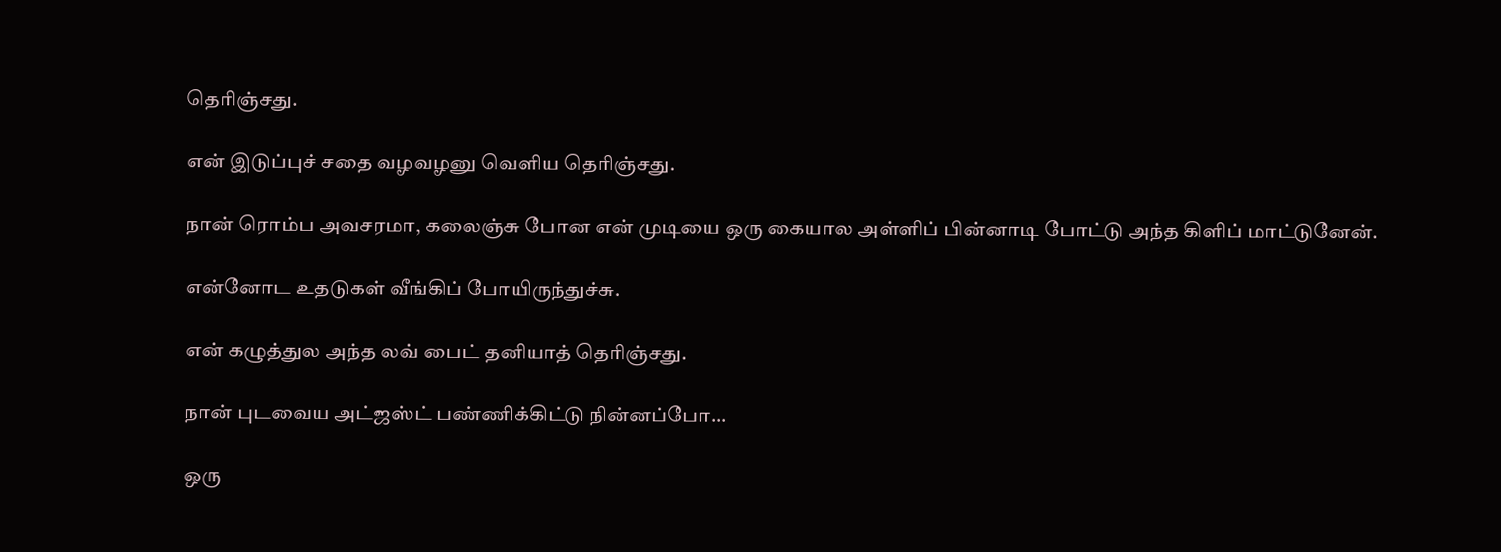தெரிஞ்சது.

என் இடுப்புச் சதை வழவழனு வெளிய தெரிஞ்சது.

நான் ரொம்ப அவசரமா, கலைஞ்சு போன என் முடியை ஒரு கையால அள்ளிப் பின்னாடி போட்டு அந்த கிளிப் மாட்டுனேன்.

என்னோட உதடுகள் வீங்கிப் போயிருந்துச்சு.

என் கழுத்துல அந்த லவ் பைட் தனியாத் தெரிஞ்சது.

நான் புடவைய அட்ஜஸ்ட் பண்ணிக்கிட்டு நின்னப்போ...

ஒரு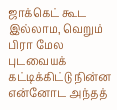ஜாக்கெட் கூட இல்லாம, வெறும் பிரா மேல புடவையக் கட்டிக்கிட்டு நின்ன என்னோட அந்தத்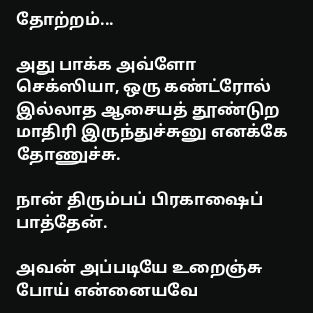தோற்றம்...

அது பாக்க அவ்ளோ செக்ஸியா, ஒரு கண்ட்ரோல் இல்லாத ஆசையத் தூண்டுற மாதிரி இருந்துச்சுனு எனக்கே தோணுச்சு.

நான் திரும்பப் பிரகாஷைப் பாத்தேன்.

அவன் அப்படியே உறைஞ்சு போய் என்னையவே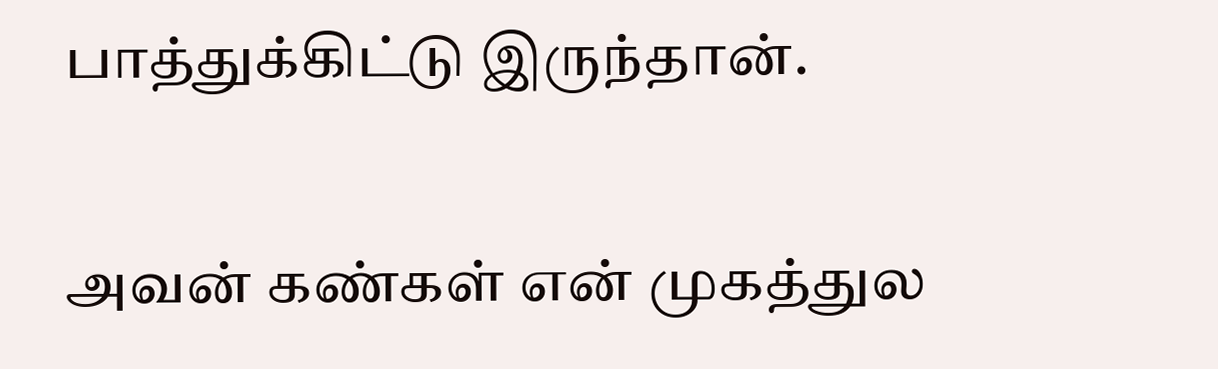பாத்துக்கிட்டு இருந்தான்.

அவன் கண்கள் என் முகத்துல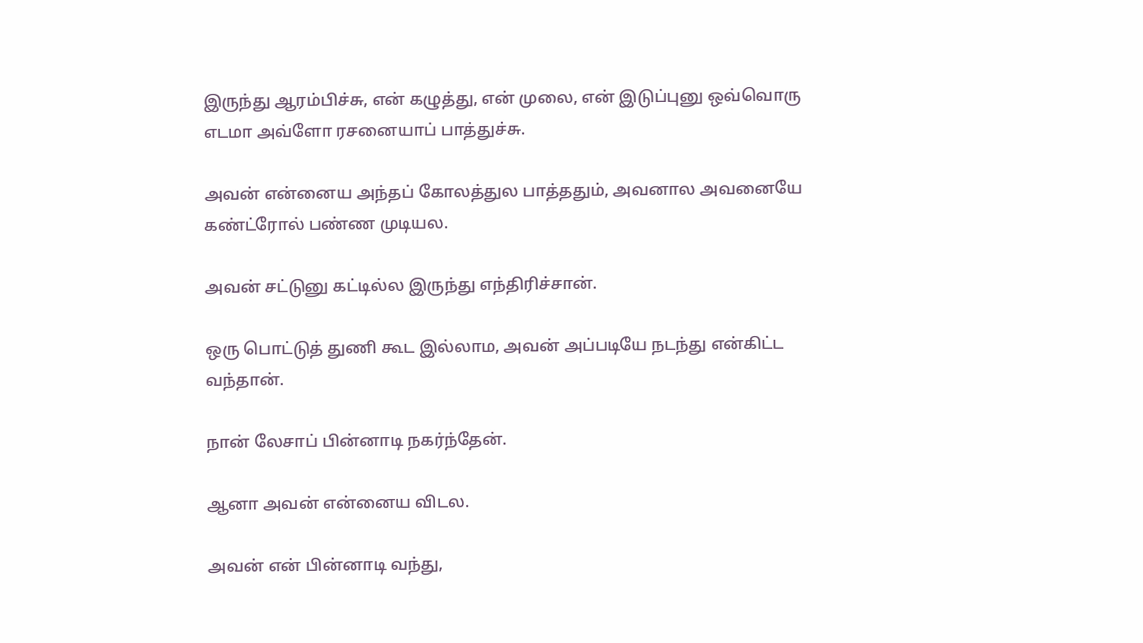இருந்து ஆரம்பிச்சு, என் கழுத்து, என் முலை, என் இடுப்புனு ஒவ்வொரு எடமா அவ்ளோ ரசனையாப் பாத்துச்சு.

அவன் என்னைய அந்தப் கோலத்துல பாத்ததும், அவனால அவனையே கண்ட்ரோல் பண்ண முடியல.

அவன் சட்டுனு கட்டில்ல இருந்து எந்திரிச்சான்.

ஒரு பொட்டுத் துணி கூட இல்லாம, அவன் அப்படியே நடந்து என்கிட்ட வந்தான்.

நான் லேசாப் பின்னாடி நகர்ந்தேன்.

ஆனா அவன் என்னைய விடல.

அவன் என் பின்னாடி வந்து,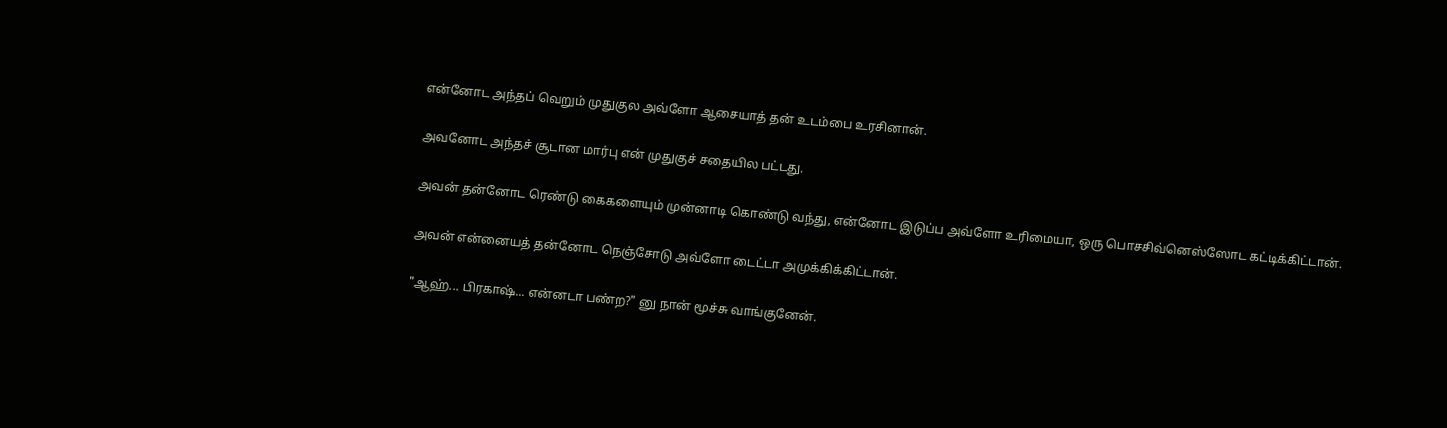என்னோட அந்தப் வெறும் முதுகுல அவ்ளோ ஆசையாத் தன் உடம்பை உரசினான்.

அவனோட அந்தச் சூடான மார்பு என் முதுகுச் சதையில பட்டது.

அவன் தன்னோட ரெண்டு கைகளையும் முன்னாடி கொண்டு வந்து, என்னோட இடுப்ப அவ்ளோ உரிமையா, ஒரு பொசசிவ்னெஸ்ஸோட கட்டிக்கிட்டான்.

அவன் என்னையத் தன்னோட நெஞ்சோடு அவ்ளோ டைட்டா அமுக்கிக்கிட்டான்.

"ஆஹ்... பிரகாஷ்... என்னடா பண்ற?" னு நான் மூச்சு வாங்குனேன்.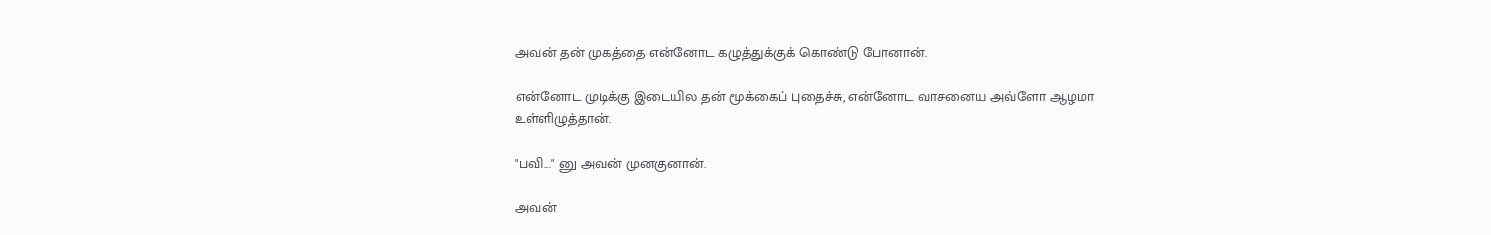அவன் தன் முகத்தை என்னோட கழுத்துக்குக் கொண்டு போனான்.

என்னோட முடிக்கு இடையில தன் மூக்கைப் புதைச்சு, என்னோட வாசனைய அவ்ளோ ஆழமா உள்ளிழுத்தான்.

"பவி..." னு அவன் முனகுனான்.

அவன்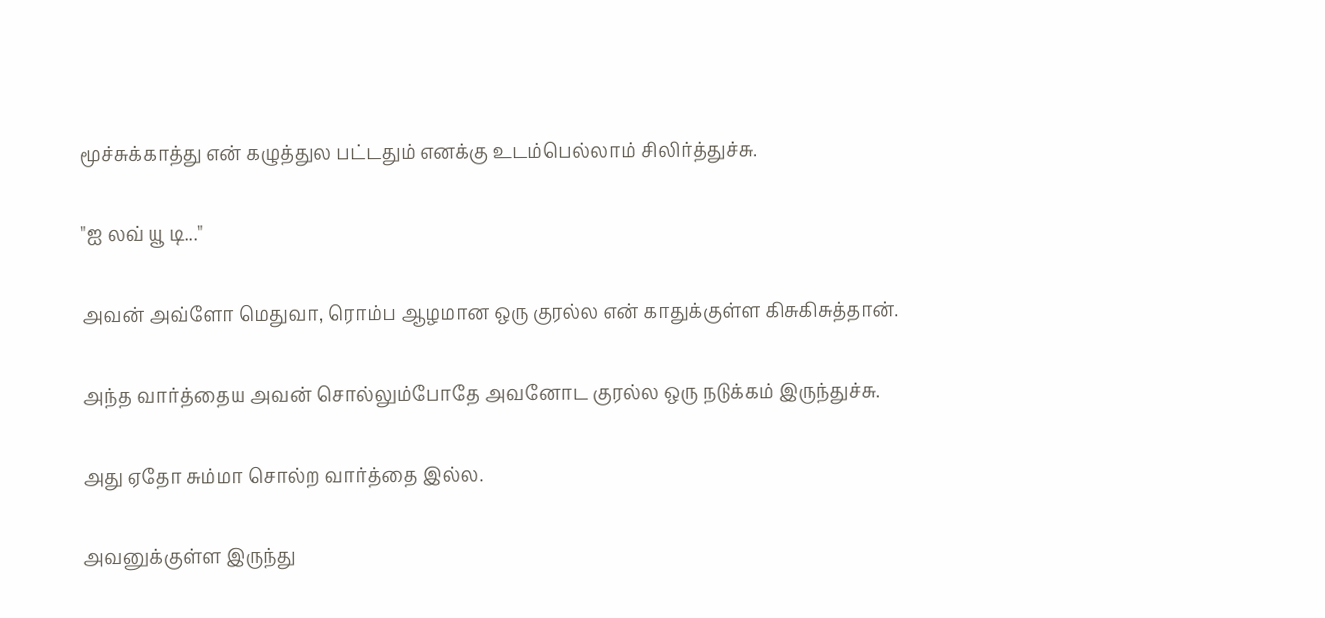மூச்சுக்காத்து என் கழுத்துல பட்டதும் எனக்கு உடம்பெல்லாம் சிலிர்த்துச்சு.

"ஐ லவ் யூ டி..."

அவன் அவ்ளோ மெதுவா, ரொம்ப ஆழமான ஒரு குரல்ல என் காதுக்குள்ள கிசுகிசுத்தான்.

அந்த வார்த்தைய அவன் சொல்லும்போதே அவனோட குரல்ல ஒரு நடுக்கம் இருந்துச்சு.

அது ஏதோ சும்மா சொல்ற வார்த்தை இல்ல.

அவனுக்குள்ள இருந்து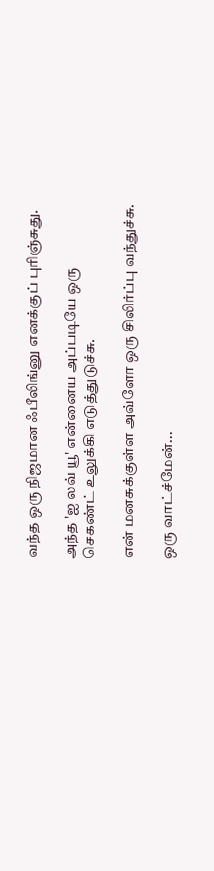வந்த ஒரு நிஜமான ஃபீலிங்னு எனக்குப் புரிஞ்சுது.

அந்த 'ஐ லவ் யூ' என்னைய அப்படியே ஒரு செகண்ட் உலுக்கி எடுத்துடுச்சு.

என் மனசுக்குள்ள அவ்ளோ ஒரு சிலிர்ப்பு வந்துச்சு.

ஒரு வாட்ச்மேன்...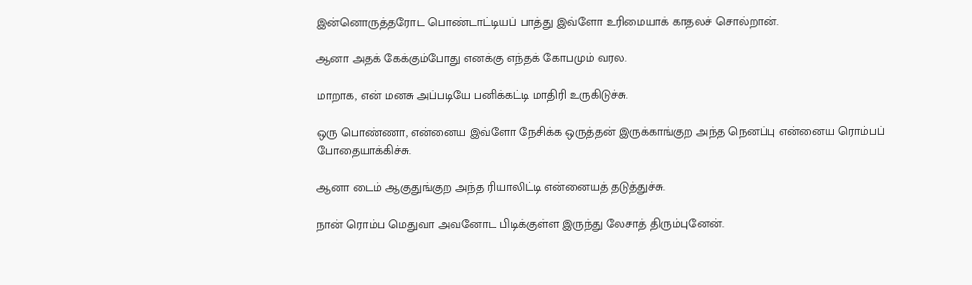இன்னொருத்தரோட பொண்டாட்டியப் பாத்து இவ்ளோ உரிமையாக் காதலச் சொல்றான்.

ஆனா அதக் கேக்கும்போது எனக்கு எந்தக் கோபமும் வரல.

மாறாக, என் மனசு அப்படியே பனிக்கட்டி மாதிரி உருகிடுச்சு.

ஒரு பொண்ணா, என்னைய இவ்ளோ நேசிக்க ஒருத்தன் இருக்காங்குற அந்த நெனப்பு என்னைய ரொம்பப் போதையாக்கிச்சு.

ஆனா டைம் ஆகுதுங்குற அந்த ரியாலிட்டி என்னையத் தடுத்துச்சு.

நான் ரொம்ப மெதுவா அவனோட பிடிக்குள்ள இருந்து லேசாத் திரும்புனேன்.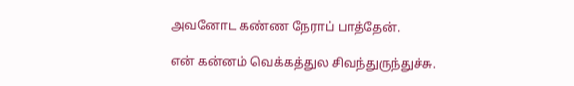அவனோட கண்ண நேராப் பாத்தேன்.

என் கன்னம் வெக்கத்துல சிவந்துருந்துச்சு.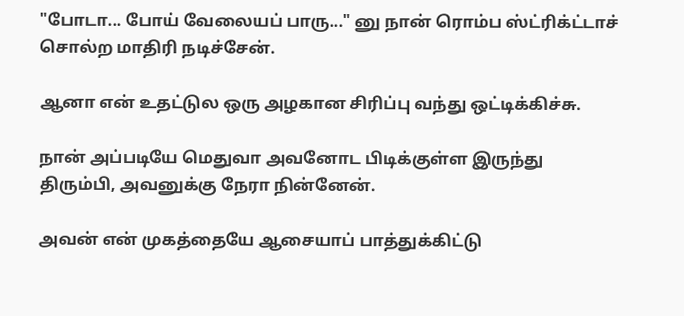"போடா... போய் வேலையப் பாரு..." னு நான் ரொம்ப ஸ்ட்ரிக்ட்டாச் சொல்ற மாதிரி நடிச்சேன்.

ஆனா என் உதட்டுல ஒரு அழகான சிரிப்பு வந்து ஒட்டிக்கிச்சு.

நான் அப்படியே மெதுவா அவனோட பிடிக்குள்ள இருந்து திரும்பி, அவனுக்கு நேரா நின்னேன்.

அவன் என் முகத்தையே ஆசையாப் பாத்துக்கிட்டு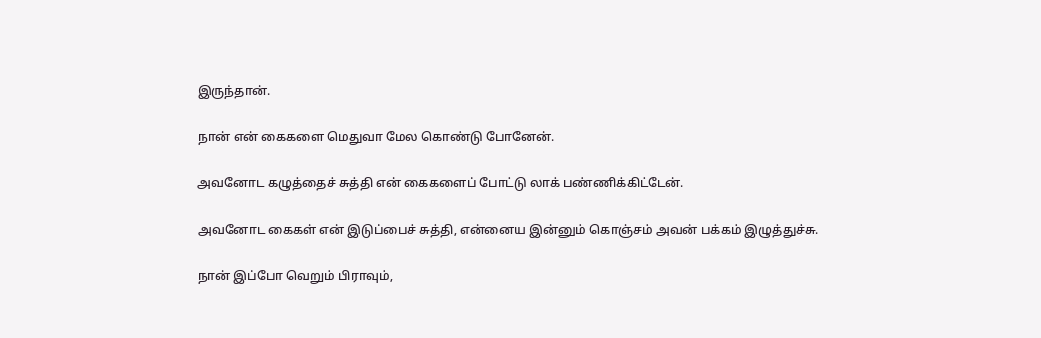இருந்தான்.

நான் என் கைகளை மெதுவா மேல கொண்டு போனேன்.

அவனோட கழுத்தைச் சுத்தி என் கைகளைப் போட்டு லாக் பண்ணிக்கிட்டேன்.

அவனோட கைகள் என் இடுப்பைச் சுத்தி, என்னைய இன்னும் கொஞ்சம் அவன் பக்கம் இழுத்துச்சு.

நான் இப்போ வெறும் பிராவும்,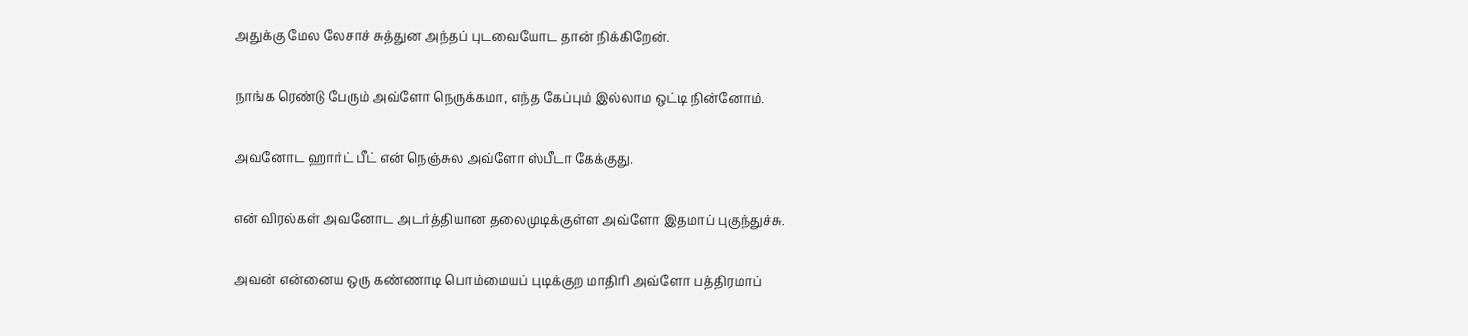அதுக்கு மேல லேசாச் சுத்துன அந்தப் புடவையோட தான் நிக்கிறேன்.

நாங்க ரெண்டு பேரும் அவ்ளோ நெருக்கமா, எந்த கேப்பும் இல்லாம ஒட்டி நின்னோம்.

அவனோட ஹார்ட் பீட் என் நெஞ்சுல அவ்ளோ ஸ்பீடா கேக்குது.

என் விரல்கள் அவனோட அடர்த்தியான தலைமுடிக்குள்ள அவ்ளோ இதமாப் புகுந்துச்சு.

அவன் என்னைய ஒரு கண்ணாடி பொம்மையப் புடிக்குற மாதிரி அவ்ளோ பத்திரமாப்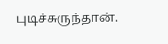புடிச்சுருந்தான்.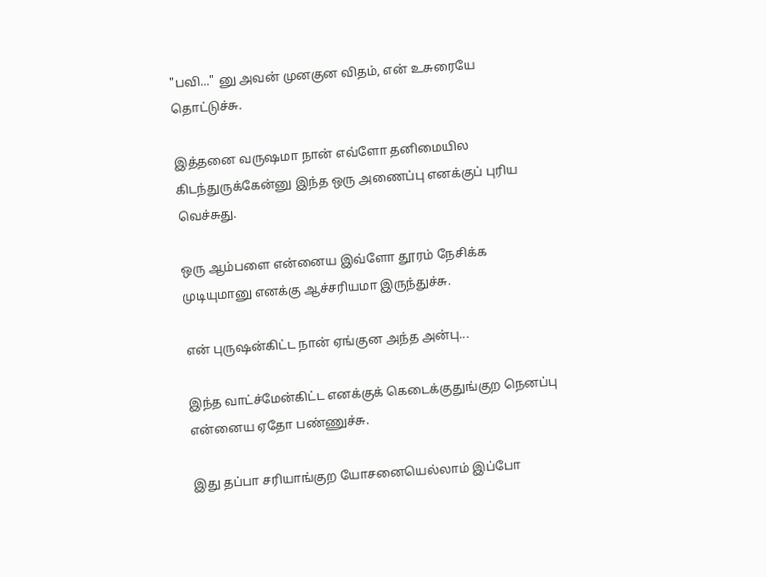"பவி..." னு அவன் முனகுன விதம், என் உசுரையே தொட்டுச்சு.

இத்தனை வருஷமா நான் எவ்ளோ தனிமையில கிடந்துருக்கேன்னு இந்த ஒரு அணைப்பு எனக்குப் புரிய வெச்சுது.

ஒரு ஆம்பளை என்னைய இவ்ளோ தூரம் நேசிக்க முடியுமானு எனக்கு ஆச்சரியமா இருந்துச்சு.

என் புருஷன்கிட்ட நான் ஏங்குன அந்த அன்பு...

இந்த வாட்ச்மேன்கிட்ட எனக்குக் கெடைக்குதுங்குற நெனப்பு என்னைய ஏதோ பண்ணுச்சு.

இது தப்பா சரியாங்குற யோசனையெல்லாம் இப்போ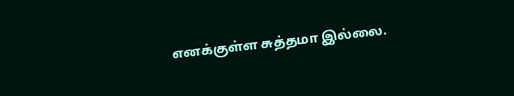எனக்குள்ள சுத்தமா இல்லை.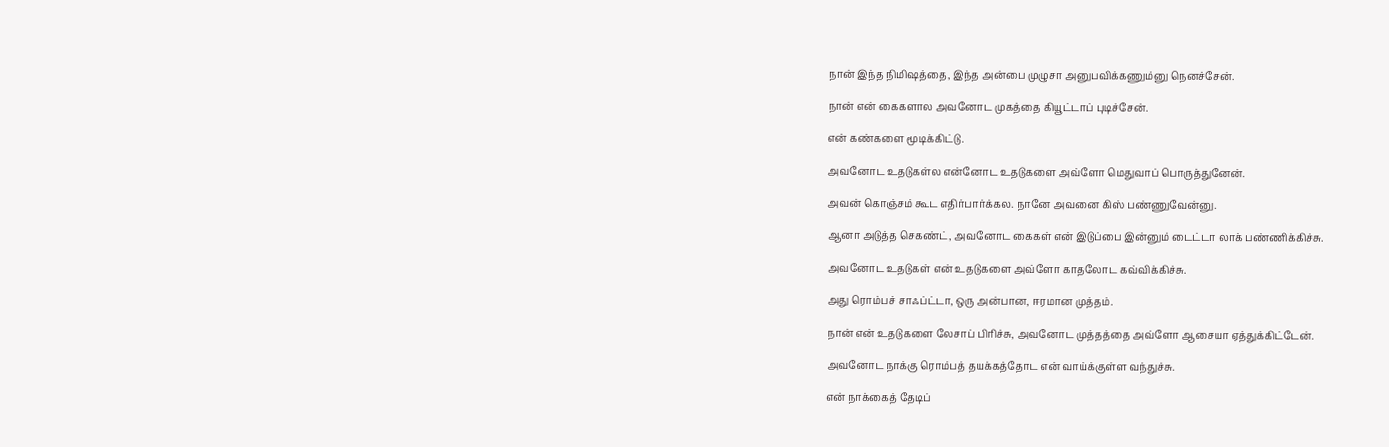நான் இந்த நிமிஷத்தை, இந்த அன்பை முழுசா அனுபவிக்கணும்னு நெனச்சேன்.

நான் என் கைகளால அவனோட முகத்தை கியூட்டாப் புடிச்சேன்.

என் கண்களை மூடிக்கிட்டு.

அவனோட உதடுகள்ல என்னோட உதடுகளை அவ்ளோ மெதுவாப் பொருத்துனேன்.

அவன் கொஞ்சம் கூட எதிர்பார்க்கல. நானே அவனை கிஸ் பண்ணுவேன்னு.

ஆனா அடுத்த செகண்ட், அவனோட கைகள் என் இடுப்பை இன்னும் டைட்டா லாக் பண்ணிக்கிச்சு.

அவனோட உதடுகள் என் உதடுகளை அவ்ளோ காதலோட கவ்விக்கிச்சு.

அது ரொம்பச் சாஃப்ட்டா, ஒரு அன்பான, ஈரமான முத்தம்.

நான் என் உதடுகளை லேசாப் பிரிச்சு, அவனோட முத்தத்தை அவ்ளோ ஆசையா ஏத்துக்கிட்டேன்.

அவனோட நாக்கு ரொம்பத் தயக்கத்தோட என் வாய்க்குள்ள வந்துச்சு.

என் நாக்கைத் தேடிப்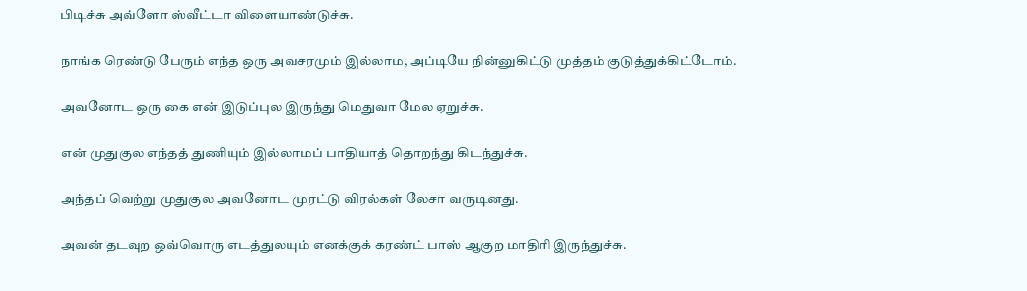பிடிச்சு அவ்ளோ ஸ்வீட்டா விளையாண்டுச்சு.

நாங்க ரெண்டு பேரும் எந்த ஒரு அவசரமும் இல்லாம, அப்டியே நின்னுகிட்டு முத்தம் குடுத்துக்கிட்டோம்.

அவனோட ஒரு கை என் இடுப்புல இருந்து மெதுவா மேல ஏறுச்சு.

என் முதுகுல எந்தத் துணியும் இல்லாமப் பாதியாத் தொறந்து கிடந்துச்சு.

அந்தப் வெற்று முதுகுல அவனோட முரட்டு விரல்கள் லேசா வருடினது.

அவன் தடவுற ஒவ்வொரு எடத்துலயும் எனக்குக் கரண்ட் பாஸ் ஆகுற மாதிரி இருந்துச்சு.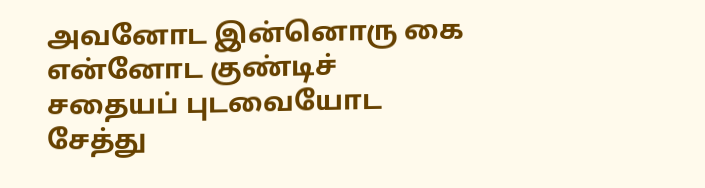அவனோட இன்னொரு கை என்னோட குண்டிச் சதையப் புடவையோட சேத்து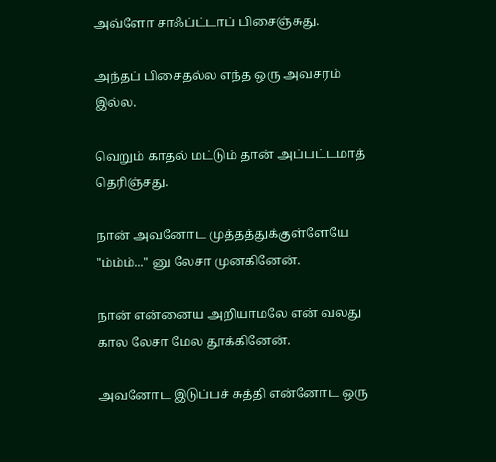அவ்ளோ சாஃப்ட்டாப் பிசைஞ்சுது.

அந்தப் பிசைதல்ல எந்த ஒரு அவசரம் இல்ல.

வெறும் காதல் மட்டும் தான் அப்பட்டமாத் தெரிஞ்சது.

நான் அவனோட முத்தத்துக்குள்ளேயே "ம்ம்ம்..." னு லேசா முனகினேன்.

நான் என்னைய அறியாமலே என் வலது கால லேசா மேல தூக்கினேன்.

அவனோட இடுப்பச் சுத்தி என்னோட ஒரு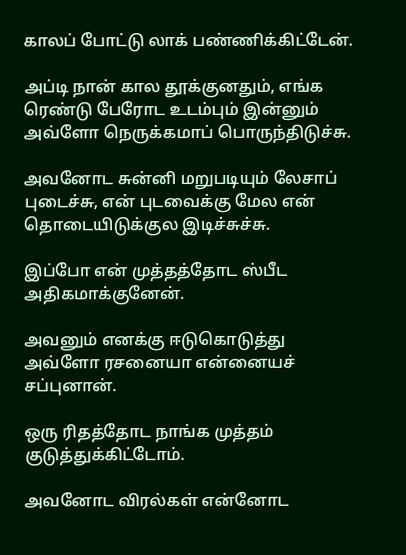காலப் போட்டு லாக் பண்ணிக்கிட்டேன்.

அப்டி நான் கால தூக்குனதும், எங்க ரெண்டு பேரோட உடம்பும் இன்னும் அவ்ளோ நெருக்கமாப் பொருந்திடுச்சு.

அவனோட சுன்னி மறுபடியும் லேசாப் புடைச்சு, என் புடவைக்கு மேல என் தொடையிடுக்குல இடிச்சுச்சு.

இப்போ என் முத்தத்தோட ஸ்பீட அதிகமாக்குனேன்.

அவனும் எனக்கு ஈடுகொடுத்து அவ்ளோ ரசனையா என்னையச் சப்புனான்.

ஒரு ரிதத்தோட நாங்க முத்தம் குடுத்துக்கிட்டோம்.

அவனோட விரல்கள் என்னோட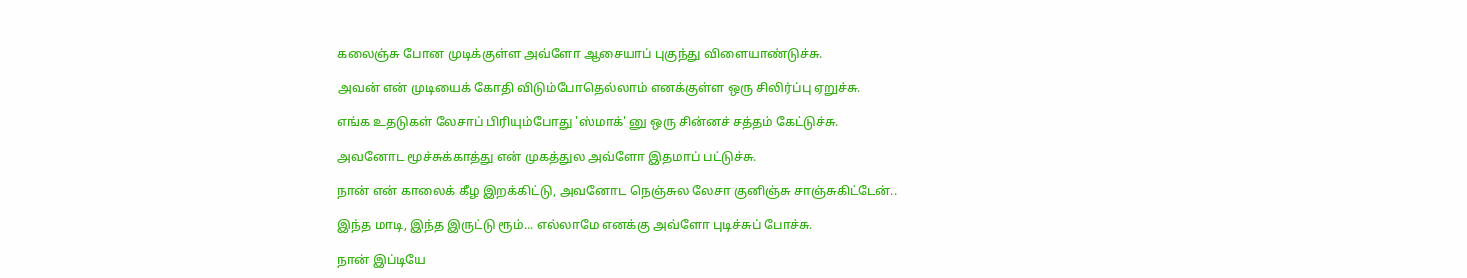கலைஞ்சு போன முடிக்குள்ள அவ்ளோ ஆசையாப் புகுந்து விளையாண்டுச்சு.

அவன் என் முடியைக் கோதி விடும்போதெல்லாம் எனக்குள்ள ஒரு சிலிர்ப்பு ஏறுச்சு.

எங்க உதடுகள் லேசாப் பிரியும்போது 'ஸ்மாக்' னு ஒரு சின்னச் சத்தம் கேட்டுச்சு.

அவனோட மூச்சுக்காத்து என் முகத்துல அவ்ளோ இதமாப் பட்டுச்சு.

நான் என் காலைக் கீழ இறக்கிட்டு, அவனோட நெஞ்சுல லேசா குனிஞ்சு சாஞ்சுகிட்டேன்..

இந்த மாடி, இந்த இருட்டு ரூம்... எல்லாமே எனக்கு அவ்ளோ புடிச்சுப் போச்சு.

நான் இப்டியே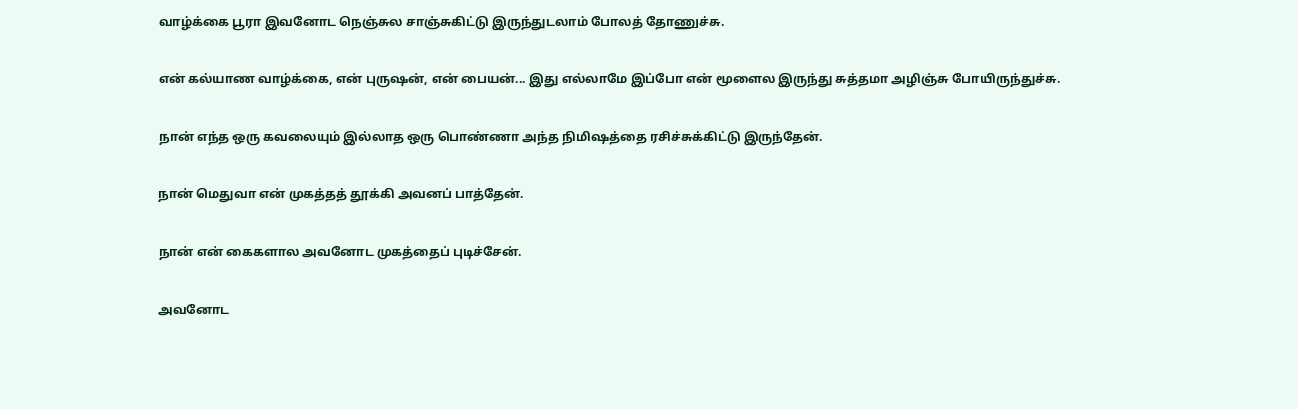வாழ்க்கை பூரா இவனோட நெஞ்சுல சாஞ்சுகிட்டு இருந்துடலாம் போலத் தோணுச்சு.

என் கல்யாண வாழ்க்கை, என் புருஷன், என் பையன்... இது எல்லாமே இப்போ என் மூளைல இருந்து சுத்தமா அழிஞ்சு போயிருந்துச்சு.

நான் எந்த ஒரு கவலையும் இல்லாத ஒரு பொண்ணா அந்த நிமிஷத்தை ரசிச்சுக்கிட்டு இருந்தேன்.

நான் மெதுவா என் முகத்தத் தூக்கி அவனப் பாத்தேன்.

நான் என் கைகளால அவனோட முகத்தைப் புடிச்சேன்.

அவனோட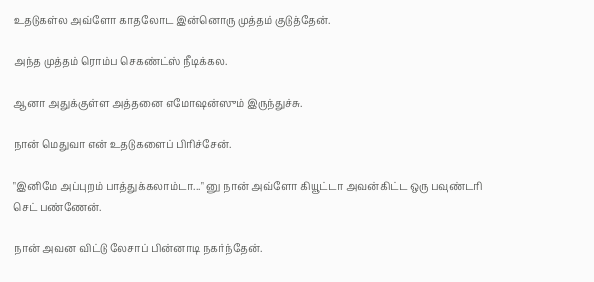உதடுகள்ல அவ்ளோ காதலோட இன்னொரு முத்தம் குடுத்தேன்.

அந்த முத்தம் ரொம்ப செகண்ட்ஸ் நீடிக்கல.

ஆனா அதுக்குள்ள அத்தனை எமோஷன்ஸும் இருந்துச்சு.

நான் மெதுவா என் உதடுகளைப் பிரிச்சேன்.

"இனிமே அப்புறம் பாத்துக்கலாம்டா..." னு நான் அவ்ளோ கியூட்டா அவன்கிட்ட ஒரு பவுண்டரி செட் பண்ணேன்.

நான் அவன விட்டு லேசாப் பின்னாடி நகர்ந்தேன்.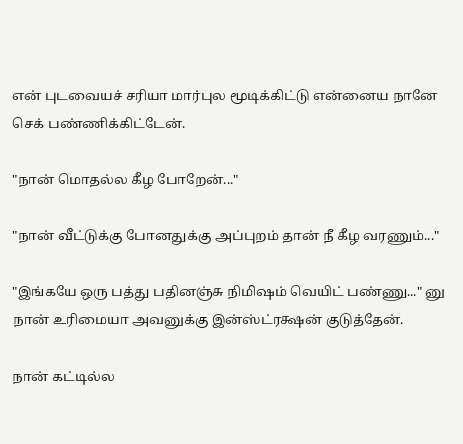என் புடவையச் சரியா மார்புல மூடிக்கிட்டு என்னைய நானே செக் பண்ணிக்கிட்டேன்.

"நான் மொதல்ல கீழ போறேன்..."

"நான் வீட்டுக்கு போனதுக்கு அப்புறம் தான் நீ கீழ வரணும்..."

"இங்கயே ஒரு பத்து பதினஞ்சு நிமிஷம் வெயிட் பண்ணு..." னு நான் உரிமையா அவனுக்கு இன்ஸ்ட்ரக்ஷன் குடுத்தேன்.

நான் கட்டில்ல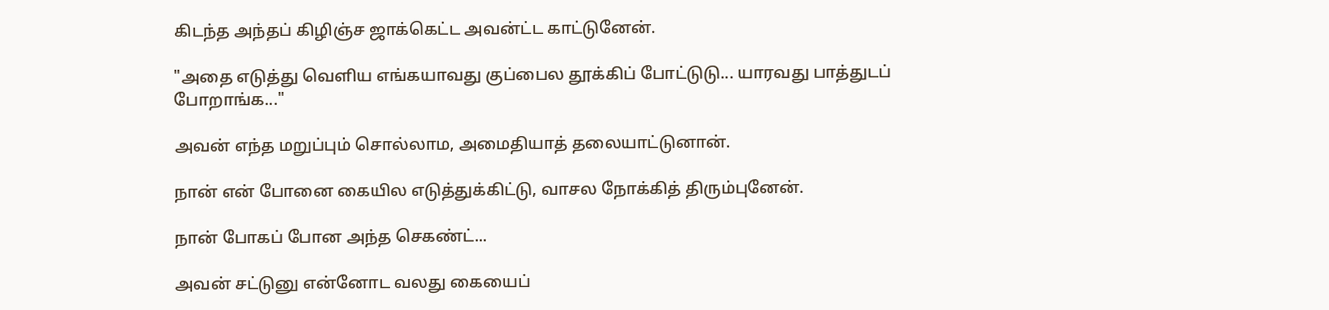கிடந்த அந்தப் கிழிஞ்ச ஜாக்கெட்ட அவன்ட்ட காட்டுனேன்.

"அதை எடுத்து வெளிய எங்கயாவது குப்பைல தூக்கிப் போட்டுடு... யாரவது பாத்துடப் போறாங்க..."

அவன் எந்த மறுப்பும் சொல்லாம, அமைதியாத் தலையாட்டுனான்.

நான் என் போனை கையில எடுத்துக்கிட்டு, வாசல நோக்கித் திரும்புனேன்.

நான் போகப் போன அந்த செகண்ட்...

அவன் சட்டுனு என்னோட வலது கையைப்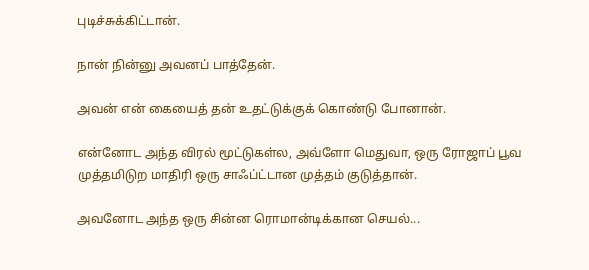புடிச்சுக்கிட்டான்.

நான் நின்னு அவனப் பாத்தேன்.

அவன் என் கையைத் தன் உதட்டுக்குக் கொண்டு போனான்.

என்னோட அந்த விரல் மூட்டுகள்ல, அவ்ளோ மெதுவா, ஒரு ரோஜாப் பூவ முத்தமிடுற மாதிரி ஒரு சாஃப்ட்டான முத்தம் குடுத்தான்.

அவனோட அந்த ஒரு சின்ன ரொமான்டிக்கான செயல்...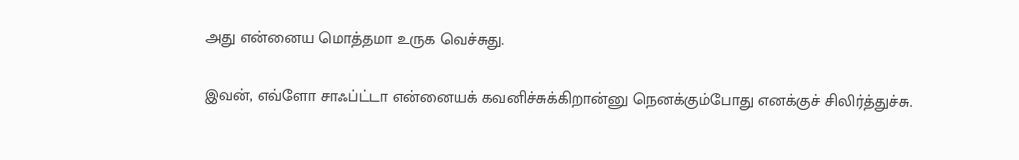அது என்னைய மொத்தமா உருக வெச்சுது.

இவன், எவ்ளோ சாஃப்ட்டா என்னையக் கவனிச்சுக்கிறான்னு நெனக்கும்போது எனக்குச் சிலிர்த்துச்சு.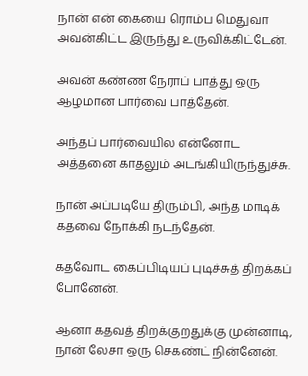நான் என் கையை ரொம்ப மெதுவா அவன்கிட்ட இருந்து உருவிக்கிட்டேன்.

அவன் கண்ண நேராப் பாத்து ஒரு ஆழமான பார்வை பாத்தேன்.

அந்தப் பார்வையில என்னோட அத்தனை காதலும் அடங்கியிருந்துச்சு.

நான் அப்படியே திரும்பி, அந்த மாடிக் கதவை நோக்கி நடந்தேன்.

கதவோட கைப்பிடியப் புடிச்சுத் திறக்கப் போனேன்.

ஆனா கதவத் திறக்குறதுக்கு முன்னாடி, நான் லேசா ஒரு செகண்ட் நின்னேன்.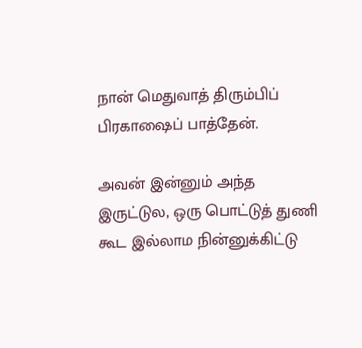நான் மெதுவாத் திரும்பிப் பிரகாஷைப் பாத்தேன்.

அவன் இன்னும் அந்த இருட்டுல, ஒரு பொட்டுத் துணி கூட இல்லாம நின்னுக்கிட்டு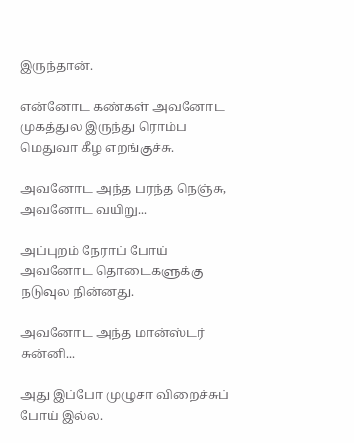இருந்தான்.

என்னோட கண்கள் அவனோட முகத்துல இருந்து ரொம்ப மெதுவா கீழ எறங்குச்சு.

அவனோட அந்த பரந்த நெஞ்சு, அவனோட வயிறு...

அப்புறம் நேராப் போய் அவனோட தொடைகளுக்கு நடுவுல நின்னது.

அவனோட அந்த மான்ஸ்டர் சுன்னி...

அது இப்போ முழுசா விறைச்சுப் போய் இல்ல.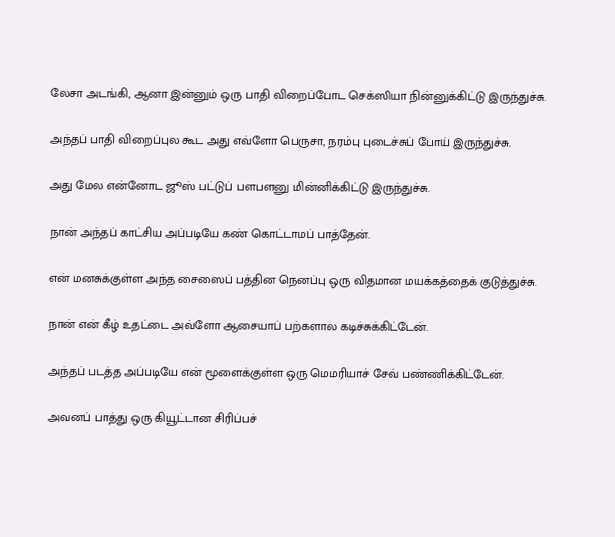லேசா அடங்கி, ஆனா இன்னும் ஒரு பாதி விறைப்போட செக்ஸியா நின்னுக்கிட்டு இருந்துச்சு.

அந்தப் பாதி விறைப்புல கூட அது எவ்ளோ பெருசா, நரம்பு புடைச்சுப் போய் இருந்துச்சு.

அது மேல என்னோட ஜூஸ் பட்டுப் பளபளனு மின்னிக்கிட்டு இருந்துச்சு.

நான் அந்தப் காட்சிய அப்படியே கண் கொட்டாமப் பாத்தேன்.

என் மனசுக்குள்ள அந்த சைஸைப் பத்தின நெனப்பு ஒரு விதமான மயக்கத்தைக் குடுத்துச்சு.

நான் என் கீழ் உதட்டை அவ்ளோ ஆசையாப் பற்களால கடிச்சுக்கிட்டேன்.

அந்தப் படத்த அப்படியே என் மூளைக்குள்ள ஒரு மெமரியாச் சேவ் பண்ணிக்கிட்டேன்.

அவனப் பாத்து ஒரு கியூட்டான சிரிப்பச்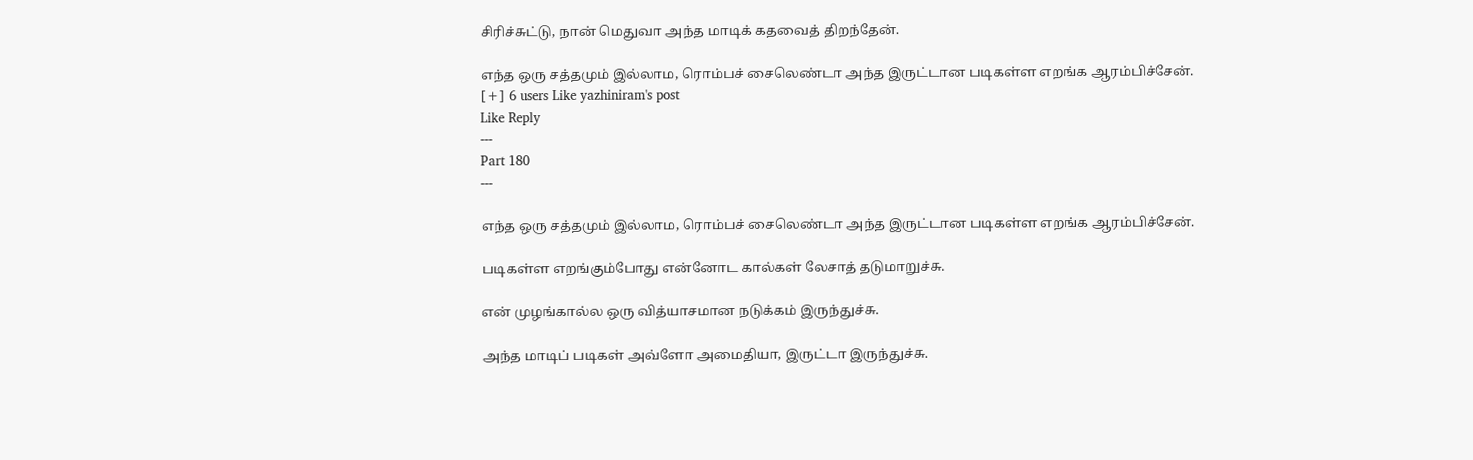சிரிச்சுட்டு, நான் மெதுவா அந்த மாடிக் கதவைத் திறந்தேன்.

எந்த ஒரு சத்தமும் இல்லாம, ரொம்பச் சைலெண்டா அந்த இருட்டான படிகள்ள எறங்க ஆரம்பிச்சேன்.
[+] 6 users Like yazhiniram's post
Like Reply
---
Part 180
---

எந்த ஒரு சத்தமும் இல்லாம, ரொம்பச் சைலெண்டா அந்த இருட்டான படிகள்ள எறங்க ஆரம்பிச்சேன்.

படிகள்ள எறங்கும்போது என்னோட கால்கள் லேசாத் தடுமாறுச்சு.

என் முழங்கால்ல ஒரு வித்யாசமான நடுக்கம் இருந்துச்சு.

அந்த மாடிப் படிகள் அவ்ளோ அமைதியா, இருட்டா இருந்துச்சு.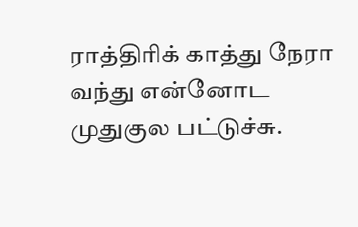ராத்திரிக் காத்து நேரா வந்து என்னோட முதுகுல பட்டுச்சு.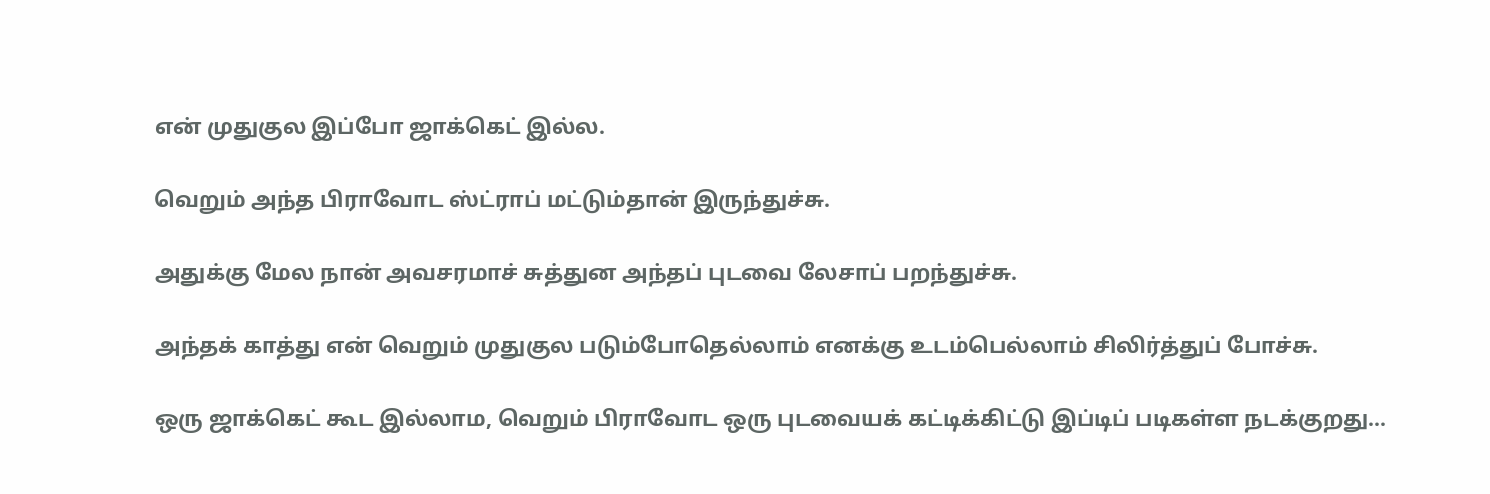என் முதுகுல இப்போ ஜாக்கெட் இல்ல.

வெறும் அந்த பிராவோட ஸ்ட்ராப் மட்டும்தான் இருந்துச்சு.

அதுக்கு மேல நான் அவசரமாச் சுத்துன அந்தப் புடவை லேசாப் பறந்துச்சு.

அந்தக் காத்து என் வெறும் முதுகுல படும்போதெல்லாம் எனக்கு உடம்பெல்லாம் சிலிர்த்துப் போச்சு.

ஒரு ஜாக்கெட் கூட இல்லாம, வெறும் பிராவோட ஒரு புடவையக் கட்டிக்கிட்டு இப்டிப் படிகள்ள நடக்குறது...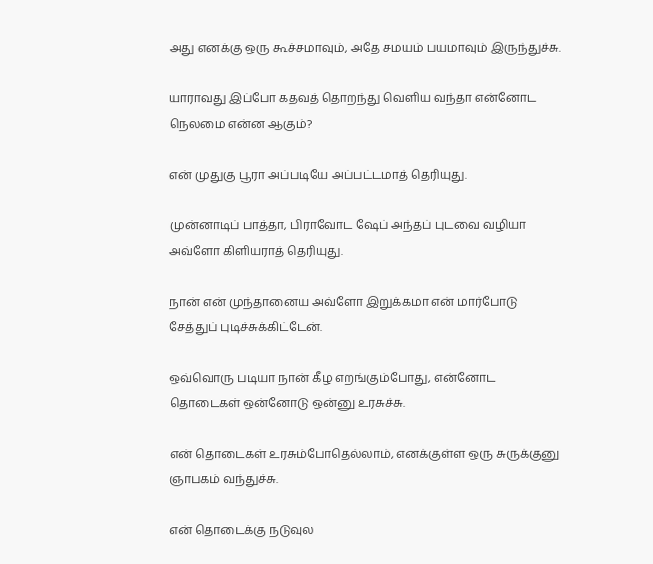அது எனக்கு ஒரு கூச்சமாவும், அதே சமயம் பயமாவும் இருந்துச்சு.

யாராவது இப்போ கதவத் தொறந்து வெளிய வந்தா என்னோட நெலமை என்ன ஆகும்?

என் முதுகு பூரா அப்படியே அப்பட்டமாத் தெரியுது.

முன்னாடிப் பாத்தா, பிராவோட ஷேப் அந்தப் புடவை வழியா அவ்ளோ கிளியராத் தெரியுது.

நான் என் முந்தானைய அவ்ளோ இறுக்கமா என் மார்போடு சேத்துப் புடிச்சுக்கிட்டேன்.

ஒவ்வொரு படியா நான் கீழ எறங்கும்போது, என்னோட தொடைகள் ஒன்னோடு ஒன்னு உரசுச்சு.

என் தொடைகள் உரசும்போதெல்லாம், எனக்குள்ள ஒரு சுருக்குனு ஞாபகம் வந்துச்சு.

என் தொடைக்கு நடுவுல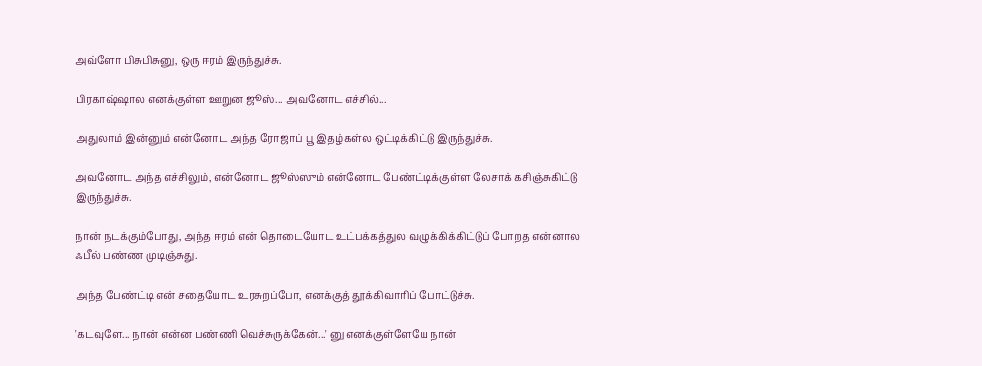அவ்ளோ பிசுபிசுனு, ஒரு ஈரம் இருந்துச்சு.

பிரகாஷ்ஷால எனக்குள்ள ஊறுன ஜூஸ்... அவனோட எச்சில்...

அதுலாம் இன்னும் என்னோட அந்த ரோஜாப் பூ இதழ்கள்ல ஒட்டிக்கிட்டு இருந்துச்சு.

அவனோட அந்த எச்சிலும், என்னோட ஜூஸ்ஸும் என்னோட பேண்ட்டிக்குள்ள லேசாக் கசிஞ்சுகிட்டு இருந்துச்சு.

நான் நடக்கும்போது, அந்த ஈரம் என் தொடையோட உட்பக்கத்துல வழுக்கிக்கிட்டுப் போறத என்னால ஃபீல் பண்ண முடிஞ்சுது.

அந்த பேண்ட்டி என் சதையோட உரசுறப்போ, எனக்குத் தூக்கிவாரிப் போட்டுச்சு.

'கடவுளே... நான் என்ன பண்ணி வெச்சுருக்கேன்...' னு எனக்குள்ளேயே நான்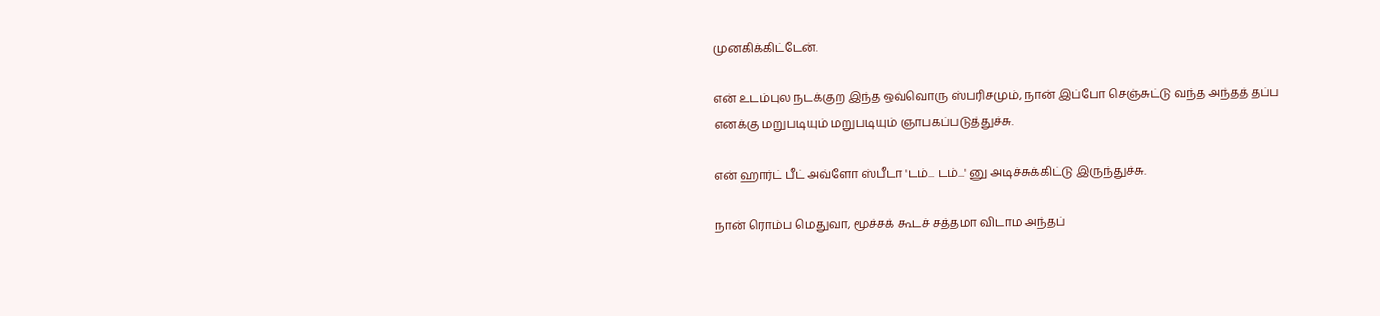முனகிக்கிட்டேன்.

என் உடம்புல நடக்குற இந்த ஒவ்வொரு ஸ்பரிசமும், நான் இப்போ செஞ்சுட்டு வந்த அந்தத் தப்ப எனக்கு மறுபடியும் மறுபடியும் ஞாபகப்படுத்துச்சு.

என் ஹார்ட் பீட் அவ்ளோ ஸ்பீடா 'டம்... டம்...' னு அடிச்சுக்கிட்டு இருந்துச்சு.

நான் ரொம்ப மெதுவா, மூச்சக் கூடச் சத்தமா விடாம அந்தப்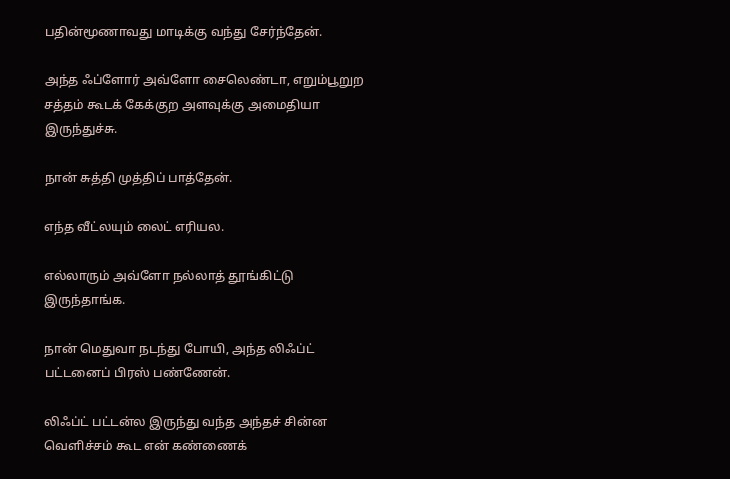பதின்மூணாவது மாடிக்கு வந்து சேர்ந்தேன்.

அந்த ஃப்ளோர் அவ்ளோ சைலெண்டா, எறும்பூறுற சத்தம் கூடக் கேக்குற அளவுக்கு அமைதியா இருந்துச்சு.

நான் சுத்தி முத்திப் பாத்தேன்.

எந்த வீட்லயும் லைட் எரியல.

எல்லாரும் அவ்ளோ நல்லாத் தூங்கிட்டு இருந்தாங்க.

நான் மெதுவா நடந்து போயி, அந்த லிஃப்ட் பட்டனைப் பிரஸ் பண்ணேன்.

லிஃப்ட் பட்டன்ல இருந்து வந்த அந்தச் சின்ன வெளிச்சம் கூட என் கண்ணைக்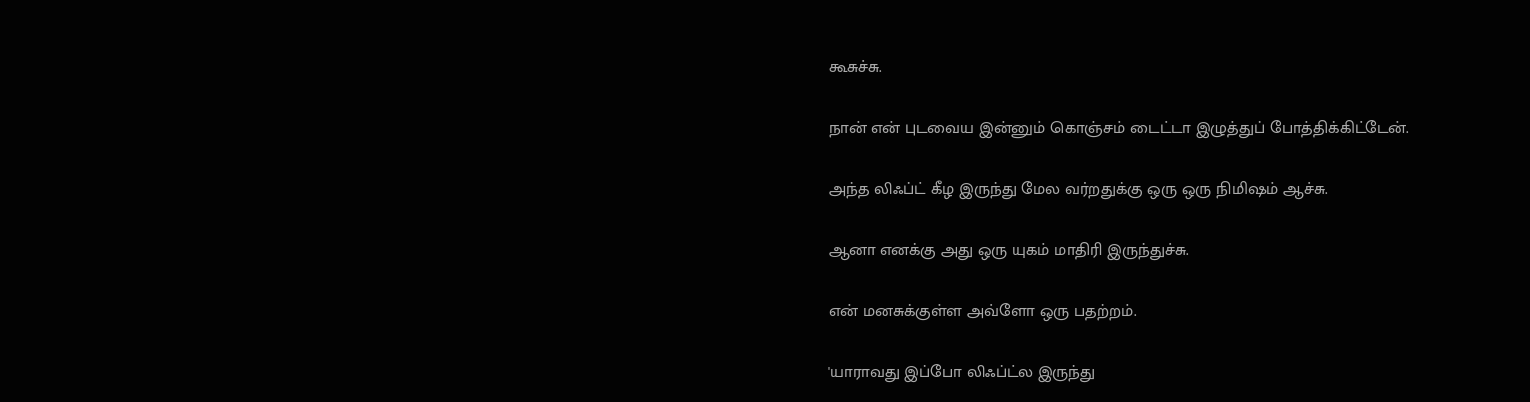கூசுச்சு.

நான் என் புடவைய இன்னும் கொஞ்சம் டைட்டா இழுத்துப் போத்திக்கிட்டேன்.

அந்த லிஃப்ட் கீழ இருந்து மேல வர்றதுக்கு ஒரு ஒரு நிமிஷம் ஆச்சு.

ஆனா எனக்கு அது ஒரு யுகம் மாதிரி இருந்துச்சு.

என் மனசுக்குள்ள அவ்ளோ ஒரு பதற்றம்.

'யாராவது இப்போ லிஃப்ட்ல இருந்து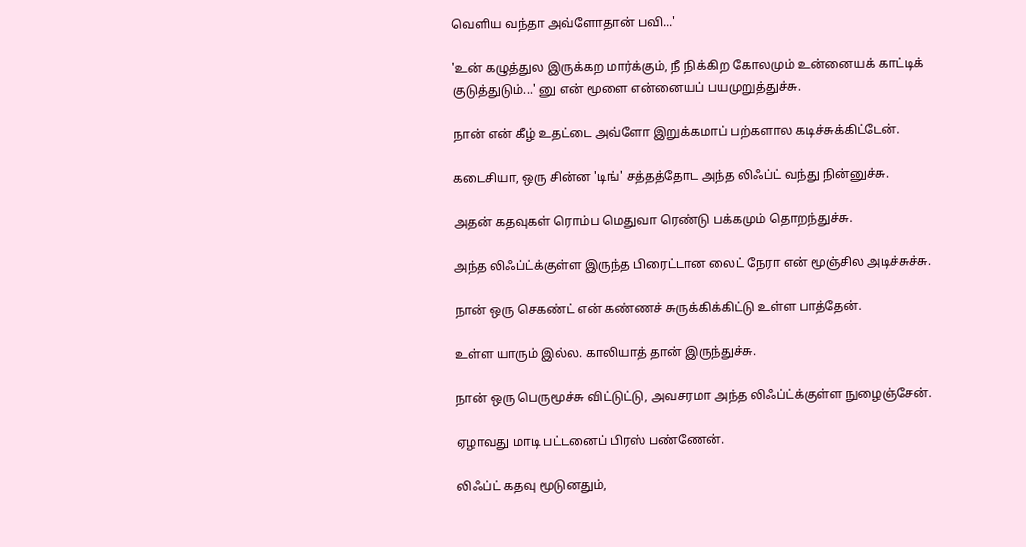வெளிய வந்தா அவ்ளோதான் பவி...'

'உன் கழுத்துல இருக்கற மார்க்கும், நீ நிக்கிற கோலமும் உன்னையக் காட்டிக் குடுத்துடும்...' னு என் மூளை என்னையப் பயமுறுத்துச்சு.

நான் என் கீழ் உதட்டை அவ்ளோ இறுக்கமாப் பற்களால கடிச்சுக்கிட்டேன்.

கடைசியா, ஒரு சின்ன 'டிங்' சத்தத்தோட அந்த லிஃப்ட் வந்து நின்னுச்சு.

அதன் கதவுகள் ரொம்ப மெதுவா ரெண்டு பக்கமும் தொறந்துச்சு.

அந்த லிஃப்ட்க்குள்ள இருந்த பிரைட்டான லைட் நேரா என் மூஞ்சில அடிச்சுச்சு.

நான் ஒரு செகண்ட் என் கண்ணச் சுருக்கிக்கிட்டு உள்ள பாத்தேன்.

உள்ள யாரும் இல்ல. காலியாத் தான் இருந்துச்சு.

நான் ஒரு பெருமூச்சு விட்டுட்டு, அவசரமா அந்த லிஃப்ட்க்குள்ள நுழைஞ்சேன்.

ஏழாவது மாடி பட்டனைப் பிரஸ் பண்ணேன்.

லிஃப்ட் கதவு மூடுனதும்,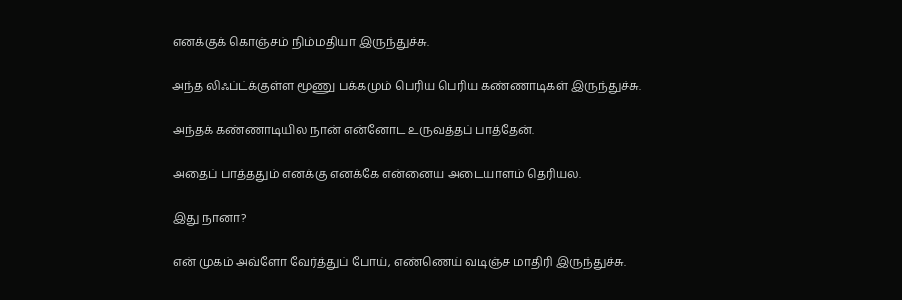எனக்குக் கொஞ்சம் நிம்மதியா இருந்துச்சு.

அந்த லிஃப்ட்க்குள்ள மூணு பக்கமும் பெரிய பெரிய கண்ணாடிகள் இருந்துச்சு.

அந்தக் கண்ணாடியில நான் என்னோட உருவத்தப் பாத்தேன்.

அதைப் பாத்ததும் எனக்கு எனக்கே என்னைய அடையாளம் தெரியல.

இது நானா?

என் முகம் அவ்ளோ வேர்த்துப் போய், எண்ணெய் வடிஞ்ச மாதிரி இருந்துச்சு.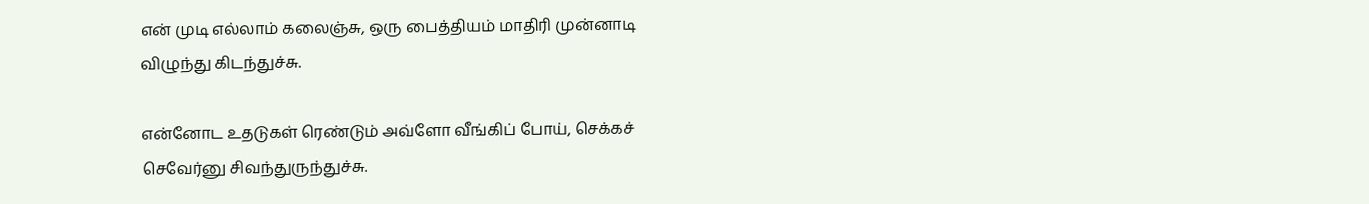என் முடி எல்லாம் கலைஞ்சு, ஒரு பைத்தியம் மாதிரி முன்னாடி விழுந்து கிடந்துச்சு.

என்னோட உதடுகள் ரெண்டும் அவ்ளோ வீங்கிப் போய், செக்கச் செவேர்னு சிவந்துருந்துச்சு.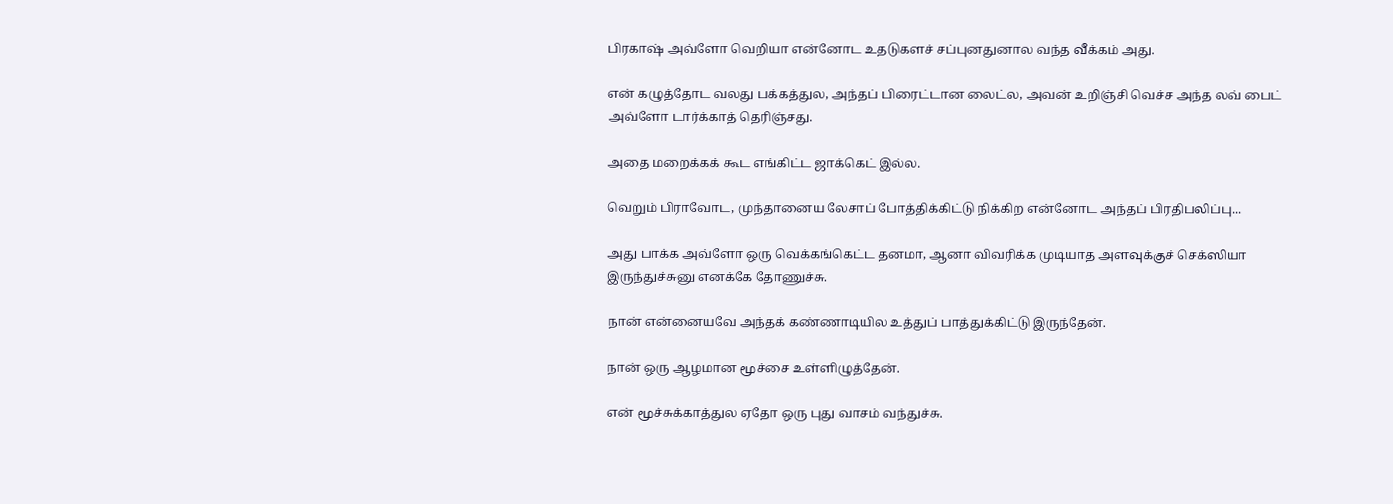பிரகாஷ் அவ்ளோ வெறியா என்னோட உதடுகளச் சப்புனதுனால வந்த வீக்கம் அது.

என் கழுத்தோட வலது பக்கத்துல, அந்தப் பிரைட்டான லைட்ல, அவன் உறிஞ்சி வெச்ச அந்த லவ் பைட் அவ்ளோ டார்க்காத் தெரிஞ்சது.

அதை மறைக்கக் கூட எங்கிட்ட ஜாக்கெட் இல்ல.

வெறும் பிராவோட, முந்தானைய லேசாப் போத்திக்கிட்டு நிக்கிற என்னோட அந்தப் பிரதிபலிப்பு...

அது பாக்க அவ்ளோ ஒரு வெக்கங்கெட்ட தனமா, ஆனா விவரிக்க முடியாத அளவுக்குச் செக்ஸியா இருந்துச்சுனு எனக்கே தோணுச்சு.

நான் என்னையவே அந்தக் கண்ணாடியில உத்துப் பாத்துக்கிட்டு இருந்தேன்.

நான் ஒரு ஆழமான மூச்சை உள்ளிழுத்தேன்.

என் மூச்சுக்காத்துல ஏதோ ஒரு புது வாசம் வந்துச்சு.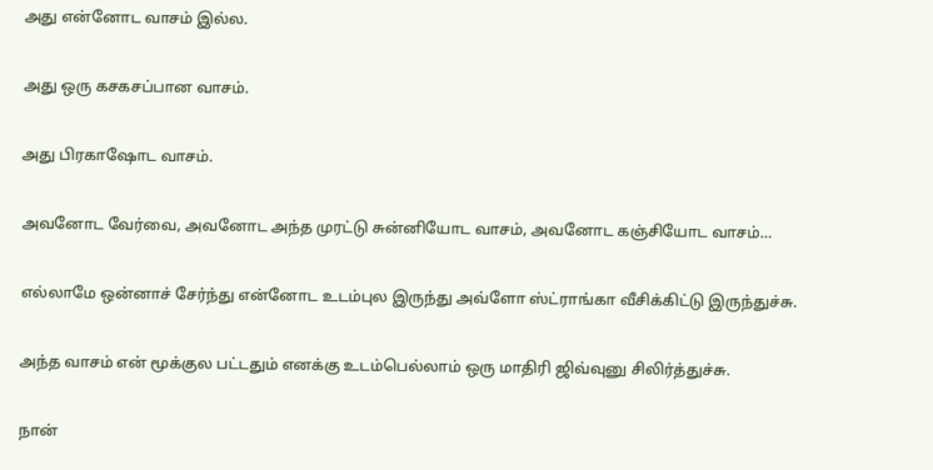அது என்னோட வாசம் இல்ல.

அது ஒரு கசகசப்பான வாசம்.

அது பிரகாஷோட வாசம்.

அவனோட வேர்வை, அவனோட அந்த முரட்டு சுன்னியோட வாசம், அவனோட கஞ்சியோட வாசம்...

எல்லாமே ஒன்னாச் சேர்ந்து என்னோட உடம்புல இருந்து அவ்ளோ ஸ்ட்ராங்கா வீசிக்கிட்டு இருந்துச்சு.

அந்த வாசம் என் மூக்குல பட்டதும் எனக்கு உடம்பெல்லாம் ஒரு மாதிரி ஜிவ்வுனு சிலிர்த்துச்சு.

நான்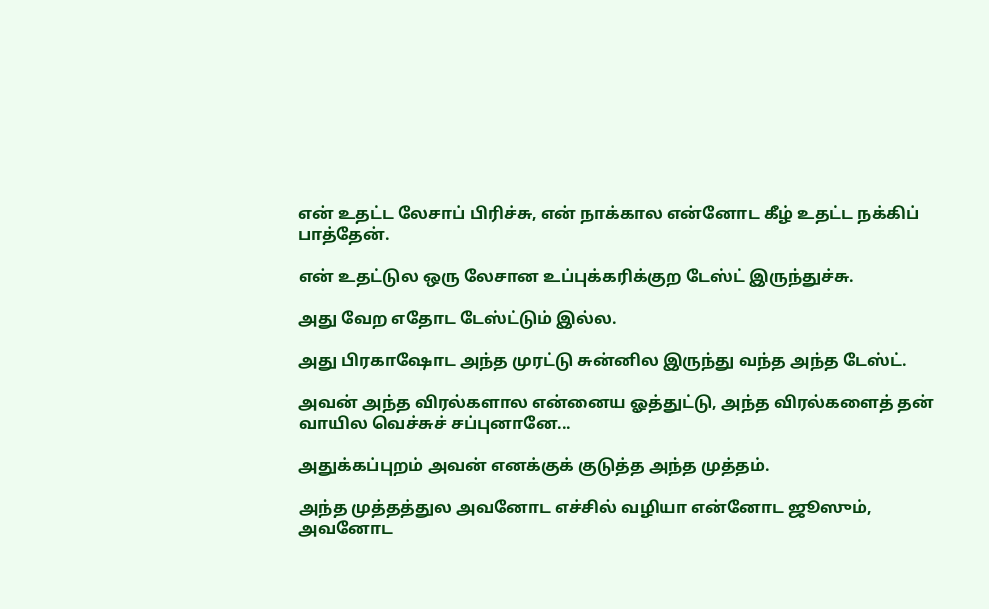என் உதட்ட லேசாப் பிரிச்சு, என் நாக்கால என்னோட கீழ் உதட்ட நக்கிப் பாத்தேன்.

என் உதட்டுல ஒரு லேசான உப்புக்கரிக்குற டேஸ்ட் இருந்துச்சு.

அது வேற எதோட டேஸ்ட்டும் இல்ல.

அது பிரகாஷோட அந்த முரட்டு சுன்னில இருந்து வந்த அந்த டேஸ்ட்.

அவன் அந்த விரல்களால என்னைய ஓத்துட்டு, அந்த விரல்களைத் தன் வாயில வெச்சுச் சப்புனானே...

அதுக்கப்புறம் அவன் எனக்குக் குடுத்த அந்த முத்தம்.

அந்த முத்தத்துல அவனோட எச்சில் வழியா என்னோட ஜூஸும், அவனோட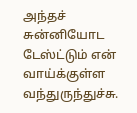அந்தச் சுன்னியோட டேஸ்ட்டும் என் வாய்க்குள்ள வந்துருந்துச்சு.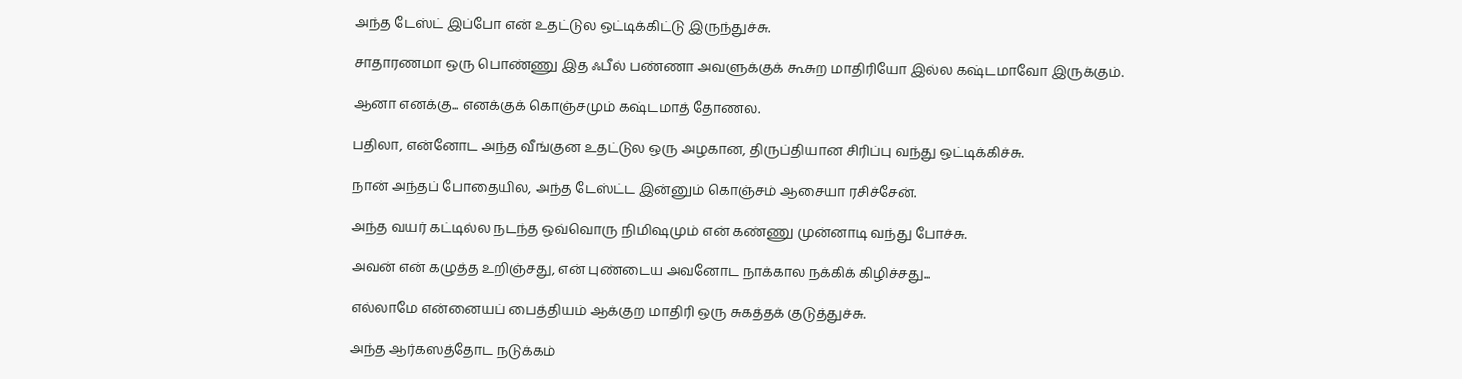அந்த டேஸ்ட் இப்போ என் உதட்டுல ஒட்டிக்கிட்டு இருந்துச்சு.

சாதாரணமா ஒரு பொண்ணு இத ஃபீல் பண்ணா அவளுக்குக் கூசுற மாதிரியோ இல்ல கஷ்டமாவோ இருக்கும்.

ஆனா எனக்கு... எனக்குக் கொஞ்சமும் கஷ்டமாத் தோணல.

பதிலா, என்னோட அந்த வீங்குன உதட்டுல ஒரு அழகான, திருப்தியான சிரிப்பு வந்து ஒட்டிக்கிச்சு.

நான் அந்தப் போதையில, அந்த டேஸ்ட்ட இன்னும் கொஞ்சம் ஆசையா ரசிச்சேன்.

அந்த வயர் கட்டில்ல நடந்த ஒவ்வொரு நிமிஷமும் என் கண்ணு முன்னாடி வந்து போச்சு.

அவன் என் கழுத்த உறிஞ்சது, என் புண்டைய அவனோட நாக்கால நக்கிக் கிழிச்சது...

எல்லாமே என்னையப் பைத்தியம் ஆக்குற மாதிரி ஒரு சுகத்தக் குடுத்துச்சு.

அந்த ஆர்கஸத்தோட நடுக்கம்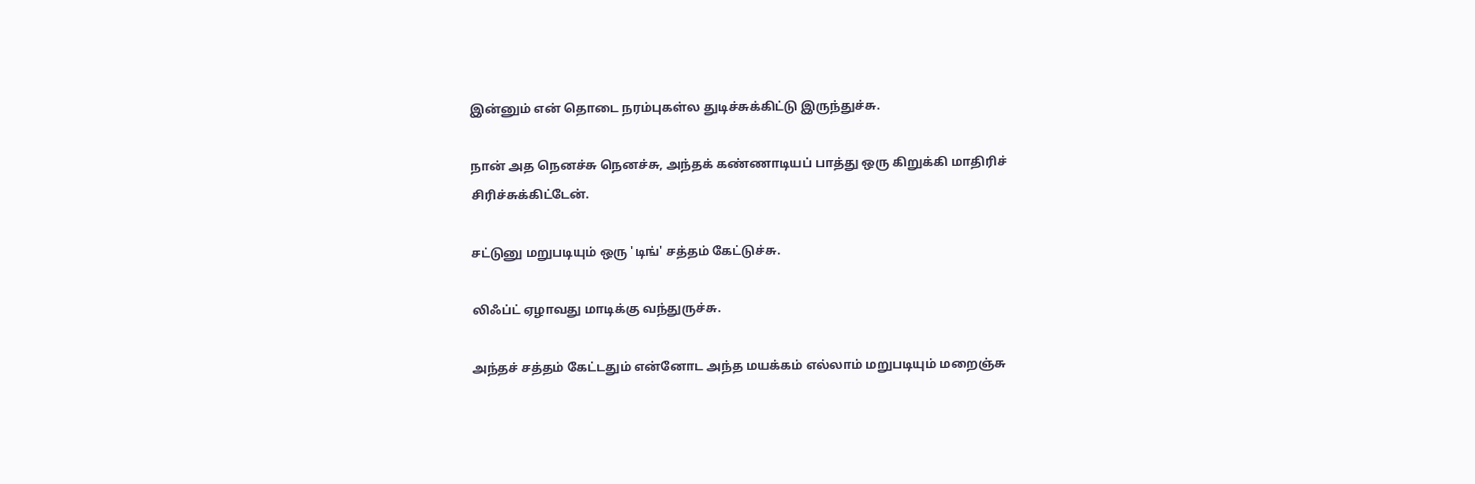இன்னும் என் தொடை நரம்புகள்ல துடிச்சுக்கிட்டு இருந்துச்சு.

நான் அத நெனச்சு நெனச்சு, அந்தக் கண்ணாடியப் பாத்து ஒரு கிறுக்கி மாதிரிச் சிரிச்சுக்கிட்டேன்.

சட்டுனு மறுபடியும் ஒரு 'டிங்' சத்தம் கேட்டுச்சு.

லிஃப்ட் ஏழாவது மாடிக்கு வந்துருச்சு.

அந்தச் சத்தம் கேட்டதும் என்னோட அந்த மயக்கம் எல்லாம் மறுபடியும் மறைஞ்சு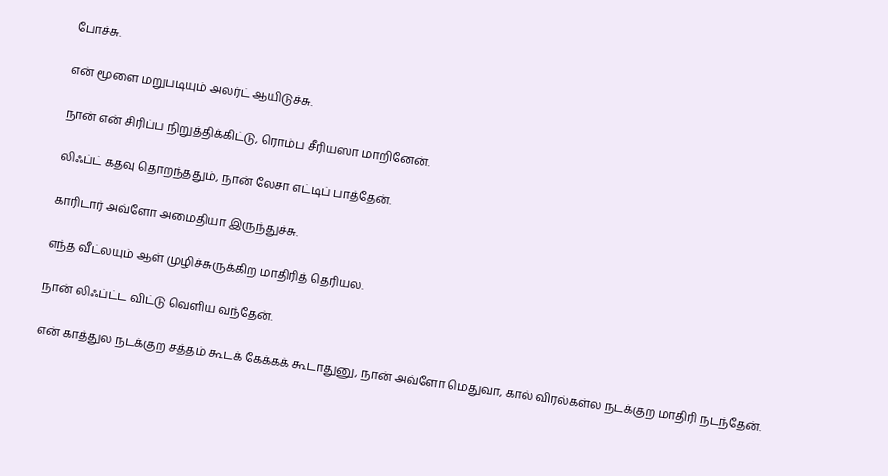போச்சு.

என் மூளை மறுபடியும் அலர்ட் ஆயிடுச்சு.

நான் என் சிரிப்ப நிறுத்திக்கிட்டு, ரொம்ப சீரியஸா மாறினேன்.

லிஃப்ட் கதவு தொறந்ததும், நான் லேசா எட்டிப் பாத்தேன்.

காரிடார் அவ்ளோ அமைதியா இருந்துச்சு.

எந்த வீட்லயும் ஆள் முழிச்சுருக்கிற மாதிரித் தெரியல.

நான் லிஃப்ட்ட விட்டு வெளிய வந்தேன்.

என் காத்துல நடக்குற சத்தம் கூடக் கேக்கக் கூடாதுனு, நான் அவ்ளோ மெதுவா, கால் விரல்கள்ல நடக்குற மாதிரி நடந்தேன்.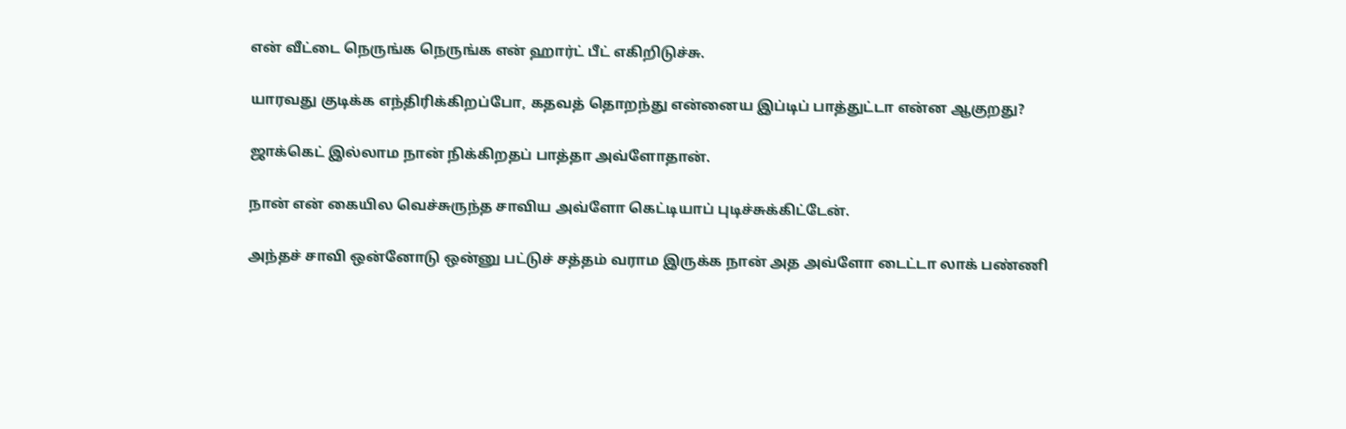என் வீட்டை நெருங்க நெருங்க என் ஹார்ட் பீட் எகிறிடுச்சு.

யாரவது குடிக்க எந்திரிக்கிறப்போ, கதவத் தொறந்து என்னைய இப்டிப் பாத்துட்டா என்ன ஆகுறது?

ஜாக்கெட் இல்லாம நான் நிக்கிறதப் பாத்தா அவ்ளோதான்.

நான் என் கையில வெச்சுருந்த சாவிய அவ்ளோ கெட்டியாப் புடிச்சுக்கிட்டேன்.

அந்தச் சாவி ஒன்னோடு ஒன்னு பட்டுச் சத்தம் வராம இருக்க நான் அத அவ்ளோ டைட்டா லாக் பண்ணி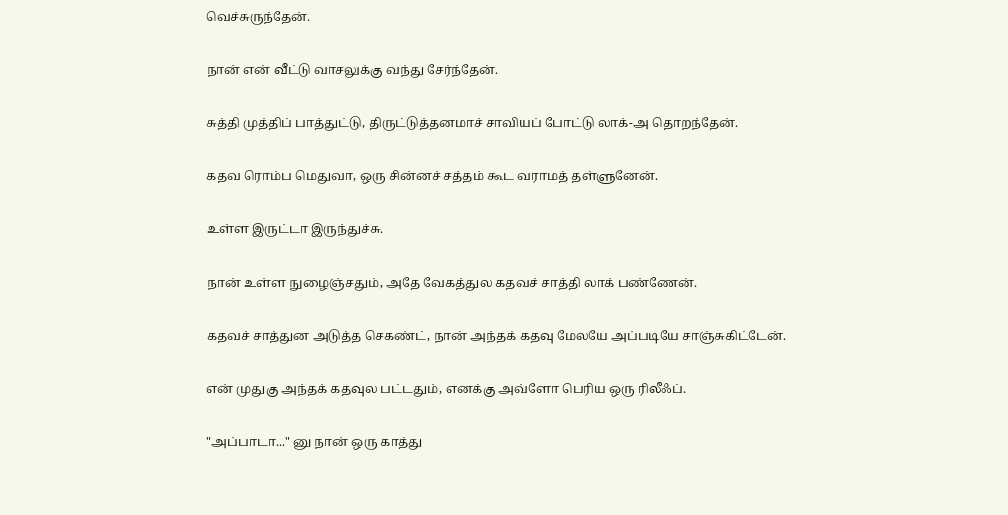வெச்சுருந்தேன்.

நான் என் வீட்டு வாசலுக்கு வந்து சேர்ந்தேன்.

சுத்தி முத்திப் பாத்துட்டு, திருட்டுத்தனமாச் சாவியப் போட்டு லாக்-அ தொறந்தேன்.

கதவ ரொம்ப மெதுவா, ஒரு சின்னச் சத்தம் கூட வராமத் தள்ளுனேன்.

உள்ள இருட்டா இருந்துச்சு.

நான் உள்ள நுழைஞ்சதும், அதே வேகத்துல கதவச் சாத்தி லாக் பண்ணேன்.

கதவச் சாத்துன அடுத்த செகண்ட், நான் அந்தக் கதவு மேலயே அப்படியே சாஞ்சுகிட்டேன்.

என் முதுகு அந்தக் கதவுல பட்டதும், எனக்கு அவ்ளோ பெரிய ஒரு ரிலீஃப்.

"அப்பாடா..." னு நான் ஒரு காத்து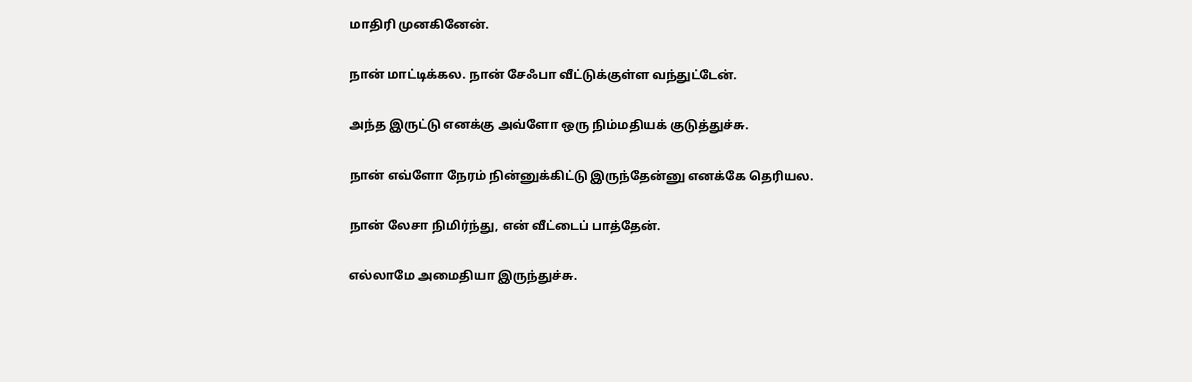மாதிரி முனகினேன்.

நான் மாட்டிக்கல. நான் சேஃபா வீட்டுக்குள்ள வந்துட்டேன்.

அந்த இருட்டு எனக்கு அவ்ளோ ஒரு நிம்மதியக் குடுத்துச்சு.

நான் எவ்ளோ நேரம் நின்னுக்கிட்டு இருந்தேன்னு எனக்கே தெரியல.

நான் லேசா நிமிர்ந்து, என் வீட்டைப் பாத்தேன்.

எல்லாமே அமைதியா இருந்துச்சு.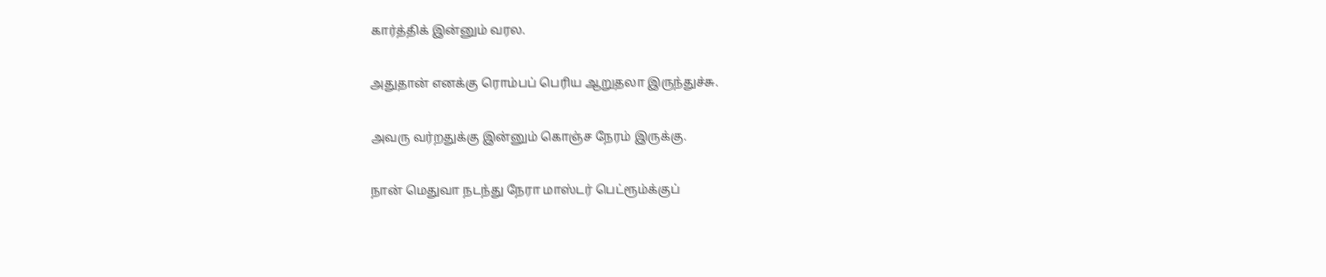கார்த்திக் இன்னும் வரல.

அதுதான் எனக்கு ரொம்பப் பெரிய ஆறுதலா இருந்துச்சு.

அவரு வர்றதுக்கு இன்னும் கொஞ்ச நேரம் இருக்கு.

நான் மெதுவா நடந்து நேரா மாஸ்டர் பெட்ரூம்க்குப்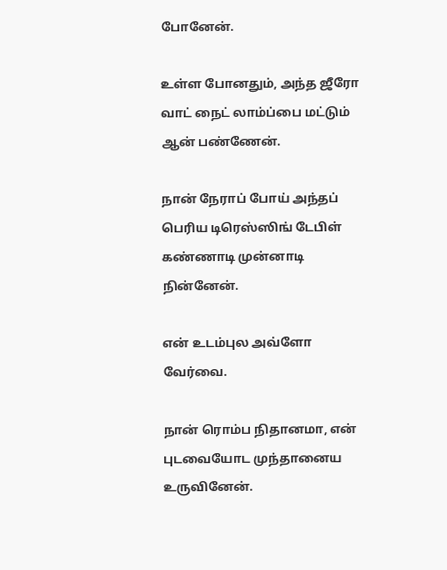போனேன்.

உள்ள போனதும், அந்த ஜீரோ வாட் நைட் லாம்ப்பை மட்டும் ஆன் பண்ணேன்.

நான் நேராப் போய் அந்தப் பெரிய டிரெஸ்ஸிங் டேபிள் கண்ணாடி முன்னாடி நின்னேன்.

என் உடம்புல அவ்ளோ வேர்வை.

நான் ரொம்ப நிதானமா, என் புடவையோட முந்தானைய உருவினேன்.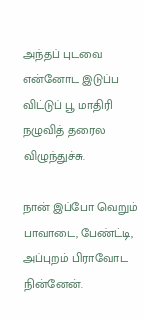அந்தப் புடவை என்னோட இடுப்ப விட்டுப் பூ மாதிரி நழுவித் தரைல விழுந்துச்சு.

நான் இப்போ வெறும் பாவாடை, பேண்ட்டி, அப்புறம் பிராவோட நின்னேன்.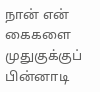நான் என் கைகளை முதுகுக்குப் பின்னாடி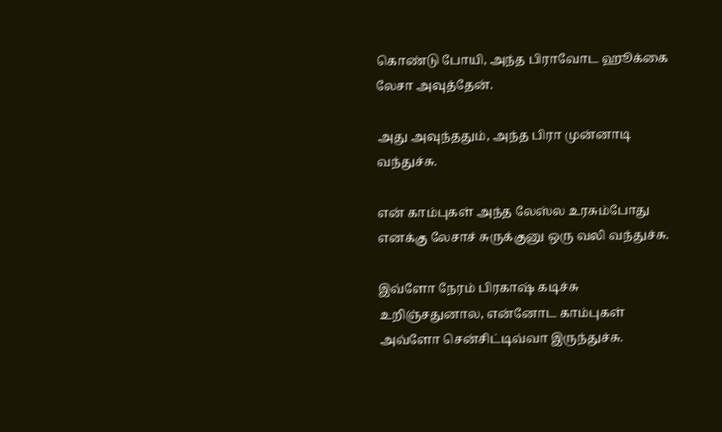கொண்டு போயி, அந்த பிராவோட ஹூக்கை லேசா அவுத்தேன்.

அது அவுந்ததும், அந்த பிரா முன்னாடி வந்துச்சு.

என் காம்புகள் அந்த லேஸ்ல உரசும்போது எனக்கு லேசாச் சுருக்குனு ஒரு வலி வந்துச்சு.

இவ்ளோ நேரம் பிரகாஷ் கடிச்சு உறிஞ்சதுனால, என்னோட காம்புகள் அவ்ளோ சென்சிட்டிவ்வா இருந்துச்சு.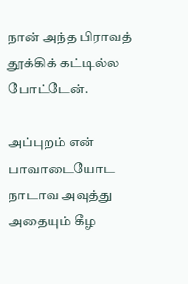நான் அந்த பிராவத் தூக்கிக் கட்டில்ல போட்டேன்.

அப்புறம் என் பாவாடையோட நாடாவ அவுத்து அதையும் கீழ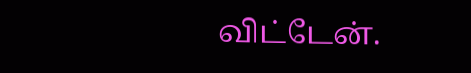விட்டேன்.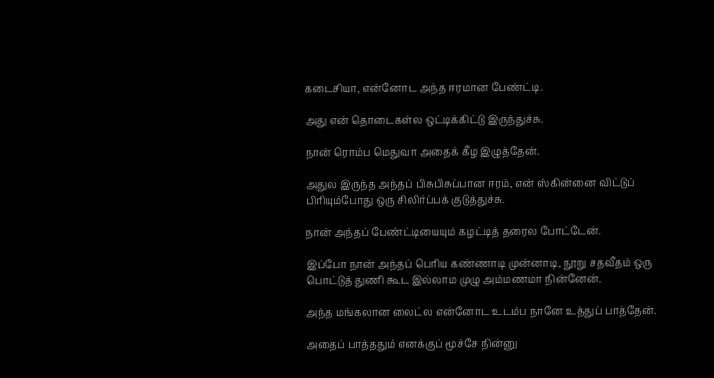கடைசியா, என்னோட அந்த ஈரமான பேண்ட்டி.

அது என் தொடைகள்ல ஒட்டிக்கிட்டு இருந்துச்சு.

நான் ரொம்ப மெதுவா அதைக் கீழ இழுத்தேன்.

அதுல இருந்த அந்தப் பிசுபிசுப்பான ஈரம், என் ஸ்கின்னை விட்டுப் பிரியும்போது ஒரு சிலிர்ப்பக் குடுத்துச்சு.

நான் அந்தப் பேண்ட்டியையும் கழட்டித் தரைல போட்டேன்.

இப்போ நான் அந்தப் பெரிய கண்ணாடி முன்னாடி, நூறு சதவீதம் ஒரு பொட்டுத் துணி கூட இல்லாம முழு அம்மணமா நின்னேன்.

அந்த மங்கலான லைட்ல என்னோட உடம்ப நானே உத்துப் பாத்தேன்.

அதைப் பாத்ததும் எனக்குப் மூச்சே நின்னு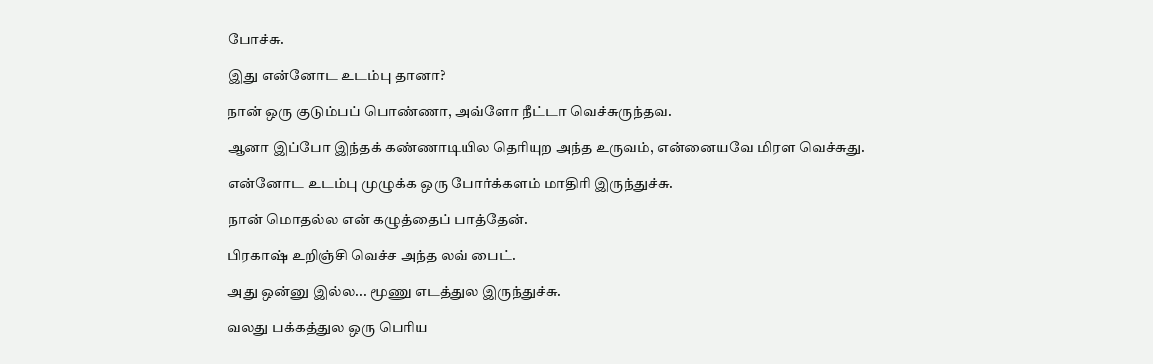போச்சு.

இது என்னோட உடம்பு தானா?

நான் ஒரு குடும்பப் பொண்ணா, அவ்ளோ நீட்டா வெச்சுருந்தவ.

ஆனா இப்போ இந்தக் கண்ணாடியில தெரியுற அந்த உருவம், என்னையவே மிரள வெச்சுது.

என்னோட உடம்பு முழுக்க ஒரு போர்க்களம் மாதிரி இருந்துச்சு.

நான் மொதல்ல என் கழுத்தைப் பாத்தேன்.

பிரகாஷ் உறிஞ்சி வெச்ச அந்த லவ் பைட்.

அது ஒன்னு இல்ல... மூணு எடத்துல இருந்துச்சு.

வலது பக்கத்துல ஒரு பெரிய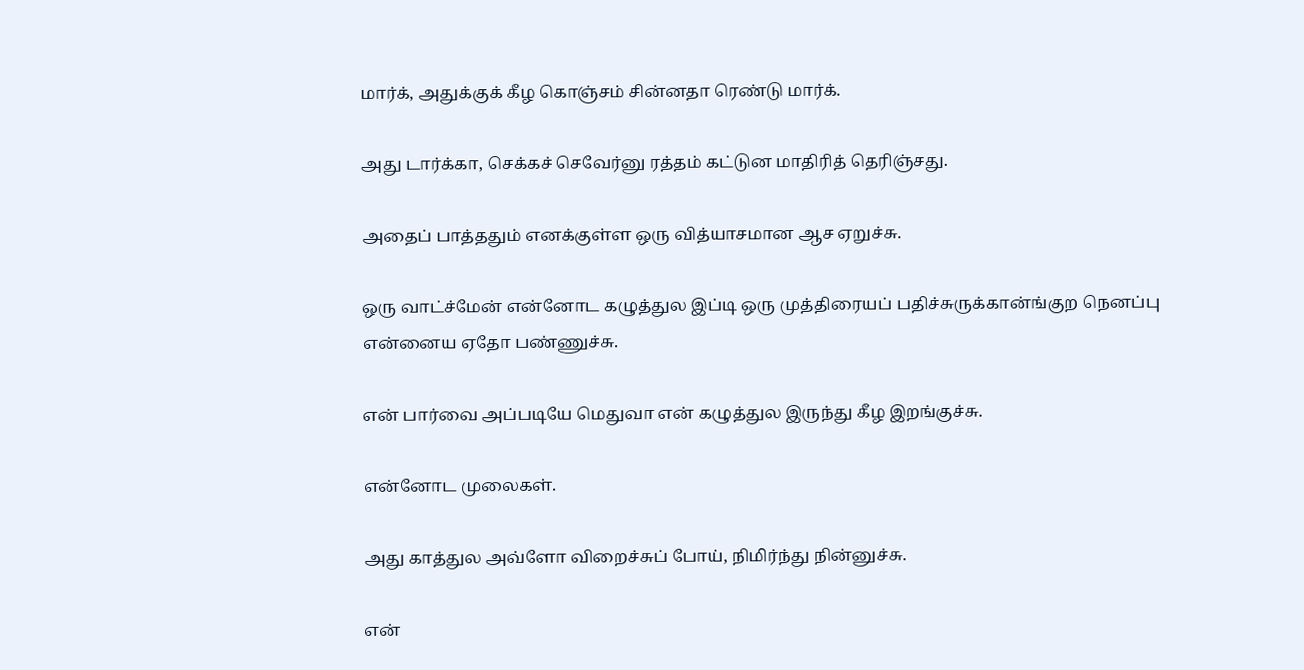மார்க், அதுக்குக் கீழ கொஞ்சம் சின்னதா ரெண்டு மார்க்.

அது டார்க்கா, செக்கச் செவேர்னு ரத்தம் கட்டுன மாதிரித் தெரிஞ்சது.

அதைப் பாத்ததும் எனக்குள்ள ஒரு வித்யாசமான ஆச ஏறுச்சு.

ஒரு வாட்ச்மேன் என்னோட கழுத்துல இப்டி ஒரு முத்திரையப் பதிச்சுருக்கான்ங்குற நெனப்பு என்னைய ஏதோ பண்ணுச்சு.

என் பார்வை அப்படியே மெதுவா என் கழுத்துல இருந்து கீழ இறங்குச்சு.

என்னோட முலைகள்.

அது காத்துல அவ்ளோ விறைச்சுப் போய், நிமிர்ந்து நின்னுச்சு.

என்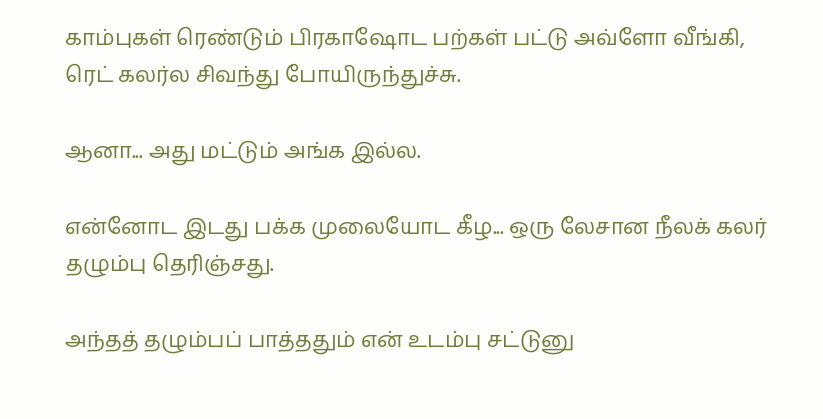காம்புகள் ரெண்டும் பிரகாஷோட பற்கள் பட்டு அவ்ளோ வீங்கி, ரெட் கலர்ல சிவந்து போயிருந்துச்சு.

ஆனா... அது மட்டும் அங்க இல்ல.

என்னோட இடது பக்க முலையோட கீழ... ஒரு லேசான நீலக் கலர் தழும்பு தெரிஞ்சது.

அந்தத் தழும்பப் பாத்ததும் என் உடம்பு சட்டுனு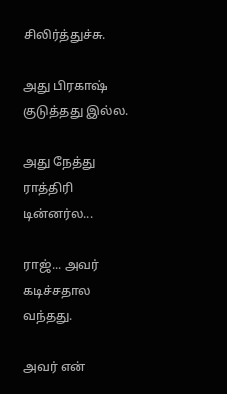சிலிர்த்துச்சு.

அது பிரகாஷ் குடுத்தது இல்ல.

அது நேத்து ராத்திரி டின்னர்ல...

ராஜ்... அவர் கடிச்சதால வந்தது.

அவர் என்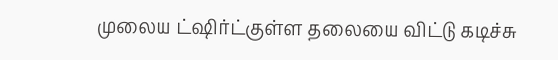முலைய ட்ஷிர்ட்குள்ள தலையை விட்டு கடிச்சு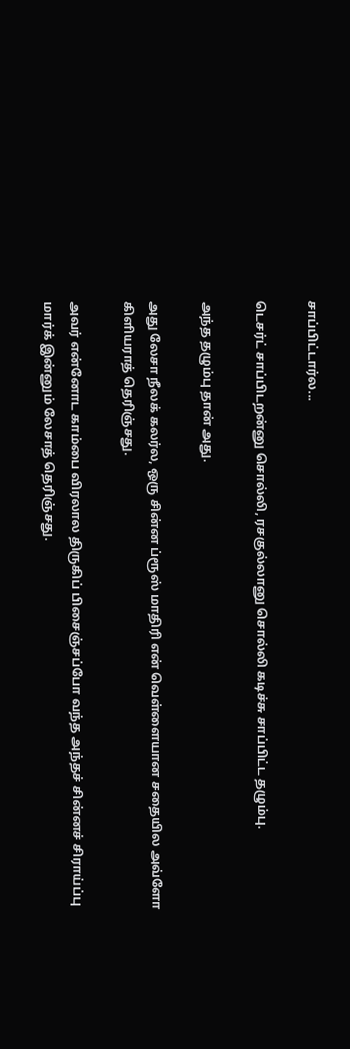சாப்பிட்டார்ல...

டெசர்ட் சாப்பிடறன்னு சொல்லி, ரசகுல்லானு சொல்லி கடிச்சு சாப்பிட்ட தழும்பு.

அந்த தழும்பு தான் அது.

அது லேசா நீலக் கலர்ல, ஒரு சின்ன ப்ரூஸ் மாதிரி என் வெள்ளையான சதையில அவ்ளோ கிளியராத் தெரிஞ்சது.

அவர் என்னோட காம்பை விரலால திருகிப் பிசைஞ்சப்போ வந்த அந்தச் சின்னச் சிராய்ப்பு மார்க் இன்னும் லேசாத் தெரிஞ்சது.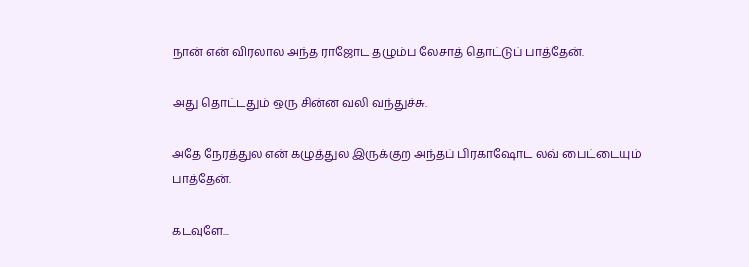நான் என் விரலால அந்த ராஜோட தழும்ப லேசாத் தொட்டுப் பாத்தேன்.

அது தொட்டதும் ஒரு சின்ன வலி வந்துச்சு.

அதே நேரத்துல என் கழுத்துல இருக்குற அந்தப் பிரகாஷோட லவ் பைட்டையும் பாத்தேன்.

கடவுளே...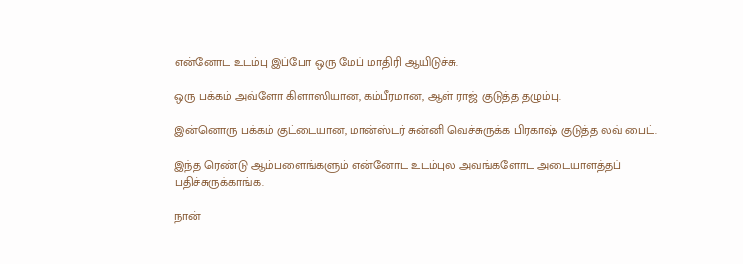என்னோட உடம்பு இப்போ ஒரு மேப் மாதிரி ஆயிடுச்சு.

ஒரு பக்கம் அவ்ளோ கிளாஸியான, கம்பீரமான, ஆள் ராஜ் குடுத்த தழும்பு.

இன்னொரு பக்கம் குட்டையான, மான்ஸ்டர் சுன்னி வெச்சுருக்க பிரகாஷ் குடுத்த லவ் பைட்.

இந்த ரெண்டு ஆம்பளைங்களும் என்னோட உடம்புல அவங்களோட அடையாளத்தப் பதிச்சுருக்காங்க.

நான்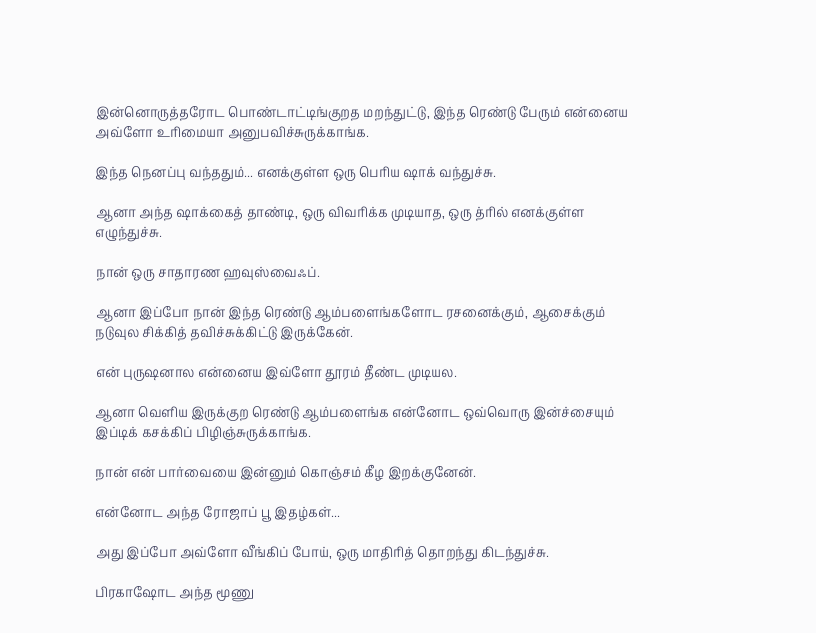இன்னொருத்தரோட பொண்டாட்டிங்குறத மறந்துட்டு, இந்த ரெண்டு பேரும் என்னைய அவ்ளோ உரிமையா அனுபவிச்சுருக்காங்க.

இந்த நெனப்பு வந்ததும்... எனக்குள்ள ஒரு பெரிய ஷாக் வந்துச்சு.

ஆனா அந்த ஷாக்கைத் தாண்டி, ஒரு விவரிக்க முடியாத, ஒரு த்ரில் எனக்குள்ள எழுந்துச்சு.

நான் ஒரு சாதாரண ஹவுஸ்வைஃப்.

ஆனா இப்போ நான் இந்த ரெண்டு ஆம்பளைங்களோட ரசனைக்கும், ஆசைக்கும் நடுவுல சிக்கித் தவிச்சுக்கிட்டு இருக்கேன்.

என் புருஷனால என்னைய இவ்ளோ தூரம் தீண்ட முடியல.

ஆனா வெளிய இருக்குற ரெண்டு ஆம்பளைங்க என்னோட ஒவ்வொரு இன்ச்சையும் இப்டிக் கசக்கிப் பிழிஞ்சுருக்காங்க.

நான் என் பார்வையை இன்னும் கொஞ்சம் கீழ இறக்குனேன்.

என்னோட அந்த ரோஜாப் பூ இதழ்கள்...

அது இப்போ அவ்ளோ வீங்கிப் போய், ஒரு மாதிரித் தொறந்து கிடந்துச்சு.

பிரகாஷோட அந்த மூணு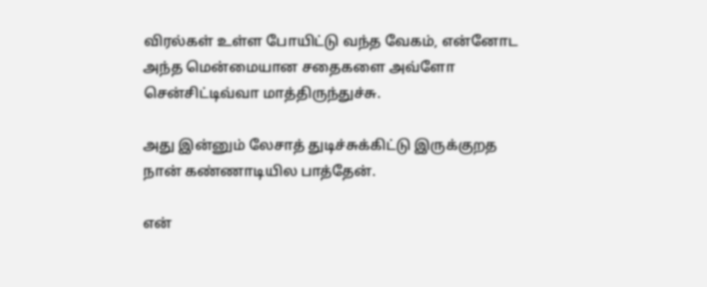விரல்கள் உள்ள போயிட்டு வந்த வேகம், என்னோட அந்த மென்மையான சதைகளை அவ்ளோ சென்சிட்டிவ்வா மாத்திருந்துச்சு.

அது இன்னும் லேசாத் துடிச்சுக்கிட்டு இருக்குறத நான் கண்ணாடியில பாத்தேன்.

என்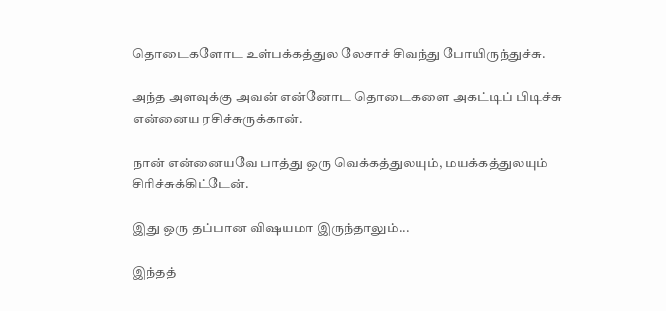தொடைகளோட உள்பக்கத்துல லேசாச் சிவந்து போயிருந்துச்சு.

அந்த அளவுக்கு அவன் என்னோட தொடைகளை அகட்டிப் பிடிச்சு என்னைய ரசிச்சுருக்கான்.

நான் என்னையவே பாத்து ஒரு வெக்கத்துலயும், மயக்கத்துலயும் சிரிச்சுக்கிட்டேன்.

இது ஒரு தப்பான விஷயமா இருந்தாலும்...

இந்தத்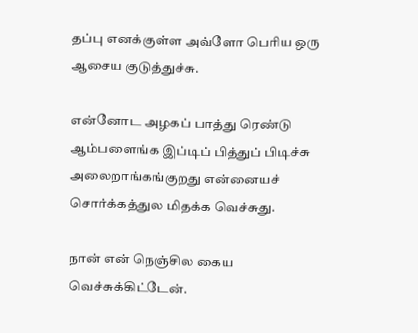தப்பு எனக்குள்ள அவ்ளோ பெரிய ஒரு ஆசைய குடுத்துச்சு.

என்னோட அழகப் பாத்து ரெண்டு ஆம்பளைங்க இப்டிப் பித்துப் பிடிச்சு அலைறாங்கங்குறது என்னையச் சொர்க்கத்துல மிதக்க வெச்சுது.

நான் என் நெஞ்சில கைய வெச்சுக்கிட்டேன்.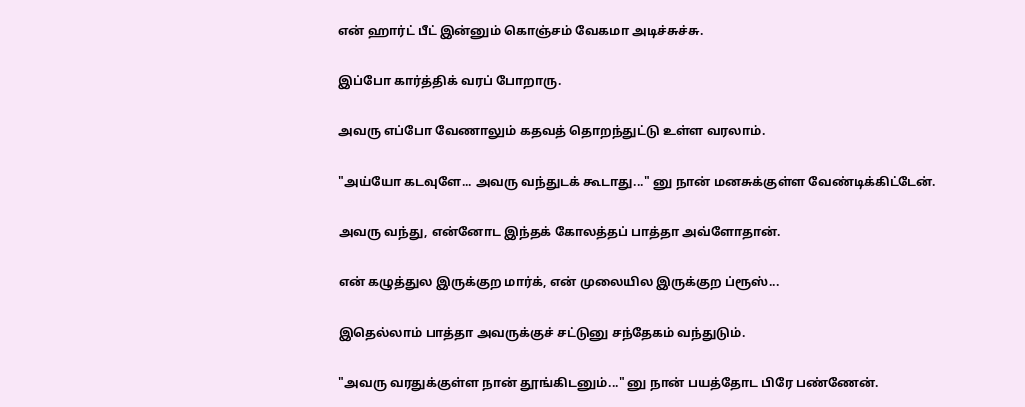என் ஹார்ட் பீட் இன்னும் கொஞ்சம் வேகமா அடிச்சுச்சு.

இப்போ கார்த்திக் வரப் போறாரு.

அவரு எப்போ வேணாலும் கதவத் தொறந்துட்டு உள்ள வரலாம்.

"அய்யோ கடவுளே... அவரு வந்துடக் கூடாது..." னு நான் மனசுக்குள்ள வேண்டிக்கிட்டேன்.

அவரு வந்து, என்னோட இந்தக் கோலத்தப் பாத்தா அவ்ளோதான்.

என் கழுத்துல இருக்குற மார்க், என் முலையில இருக்குற ப்ரூஸ்...

இதெல்லாம் பாத்தா அவருக்குச் சட்டுனு சந்தேகம் வந்துடும்.

"அவரு வரதுக்குள்ள நான் தூங்கிடனும்..." னு நான் பயத்தோட பிரே பண்ணேன்.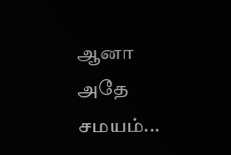ஆனா அதே சமயம்...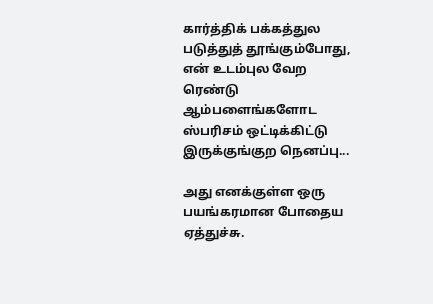கார்த்திக் பக்கத்துல படுத்துத் தூங்கும்போது, என் உடம்புல வேற ரெண்டு ஆம்பளைங்களோட ஸ்பரிசம் ஒட்டிக்கிட்டு இருக்குங்குற நெனப்பு...

அது எனக்குள்ள ஒரு பயங்கரமான போதைய ஏத்துச்சு.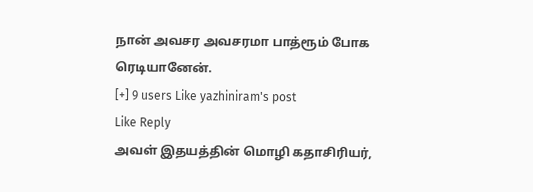நான் அவசர அவசரமா பாத்ரூம் போக ரெடியானேன்.
[+] 9 users Like yazhiniram's post
Like Reply
அவள் இதயத்தின் மொழி கதாசிரியர்,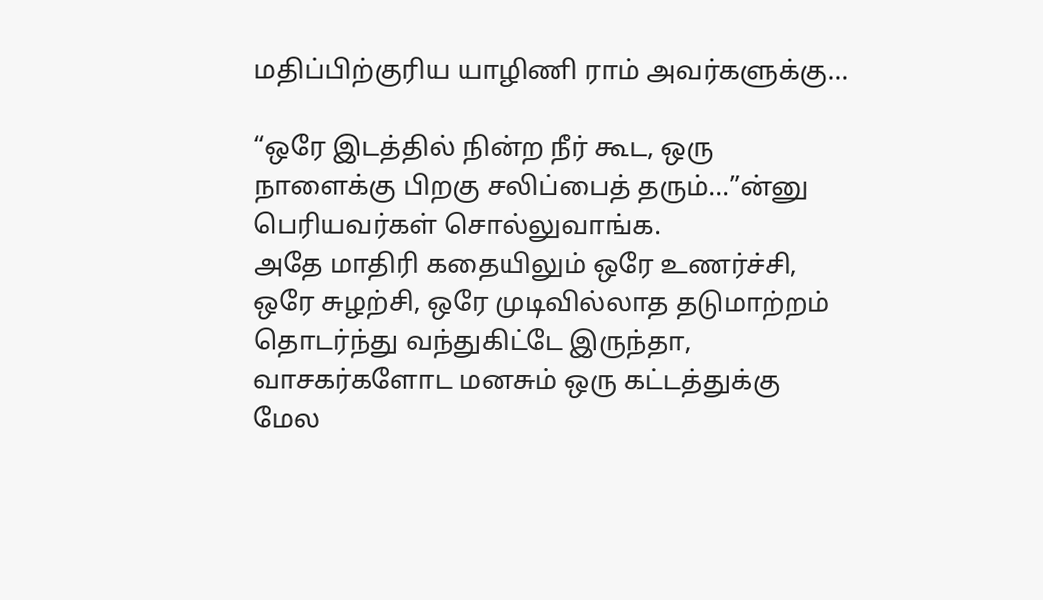மதிப்பிற்குரிய யாழிணி ராம் அவர்களுக்கு…

“ஒரே இடத்தில் நின்ற நீர் கூட, ஒரு நாளைக்கு பிறகு சலிப்பைத் தரும்…”ன்னு பெரியவர்கள் சொல்லுவாங்க.
அதே மாதிரி கதையிலும் ஒரே உணர்ச்சி, ஒரே சுழற்சி, ஒரே முடிவில்லாத தடுமாற்றம் தொடர்ந்து வந்துகிட்டே இருந்தா, வாசகர்களோட மனசும் ஒரு கட்டத்துக்கு மேல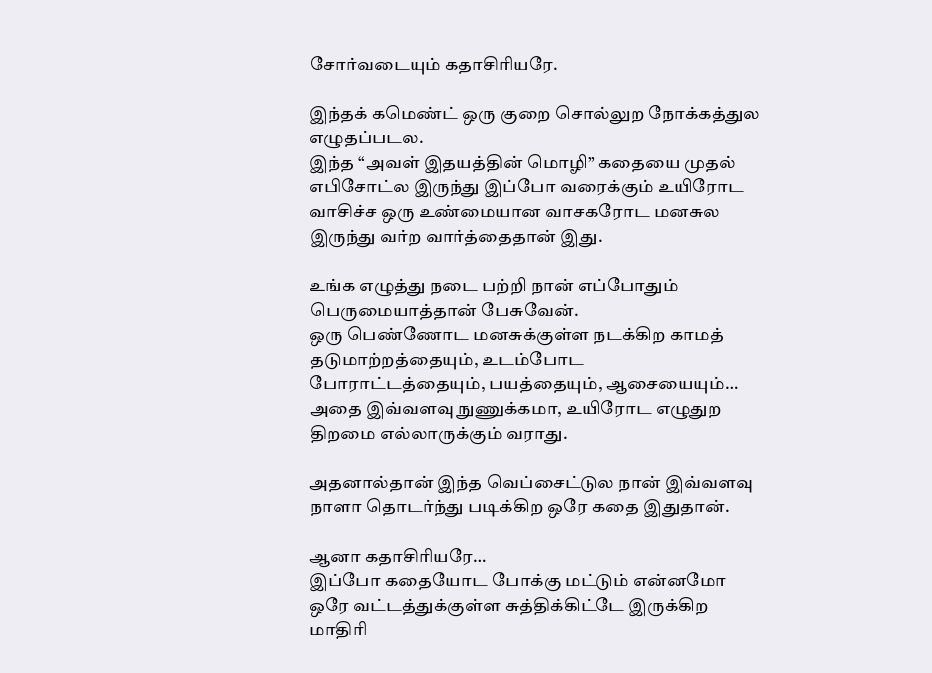சோர்வடையும் கதாசிரியரே.

இந்தக் கமெண்ட் ஒரு குறை சொல்லுற நோக்கத்துல எழுதப்படல.
இந்த “அவள் இதயத்தின் மொழி” கதையை முதல் எபிசோட்ல இருந்து இப்போ வரைக்கும் உயிரோட வாசிச்ச ஒரு உண்மையான வாசகரோட மனசுல இருந்து வர்ற வார்த்தைதான் இது.

உங்க எழுத்து நடை பற்றி நான் எப்போதும் பெருமையாத்தான் பேசுவேன்.
ஒரு பெண்ணோட மனசுக்குள்ள நடக்கிற காமத் தடுமாற்றத்தையும், உடம்போட போராட்டத்தையும், பயத்தையும், ஆசையையும்…
அதை இவ்வளவு நுணுக்கமா, உயிரோட எழுதுற திறமை எல்லாருக்கும் வராது.

அதனால்தான் இந்த வெப்சைட்டுல நான் இவ்வளவு நாளா தொடர்ந்து படிக்கிற ஒரே கதை இதுதான்.

ஆனா கதாசிரியரே…
இப்போ கதையோட போக்கு மட்டும் என்னமோ ஒரே வட்டத்துக்குள்ள சுத்திக்கிட்டே இருக்கிற மாதிரி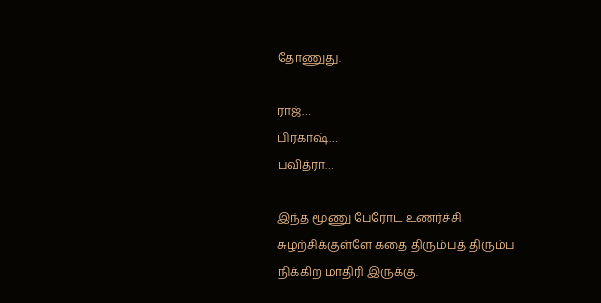தோணுது.

ராஜ்…
பிரகாஷ்…
பவித்ரா…

இந்த மூணு பேரோட உணர்ச்சி சுழற்சிக்குள்ளே கதை திரும்பத் திரும்ப நிக்கிற மாதிரி இருக்கு.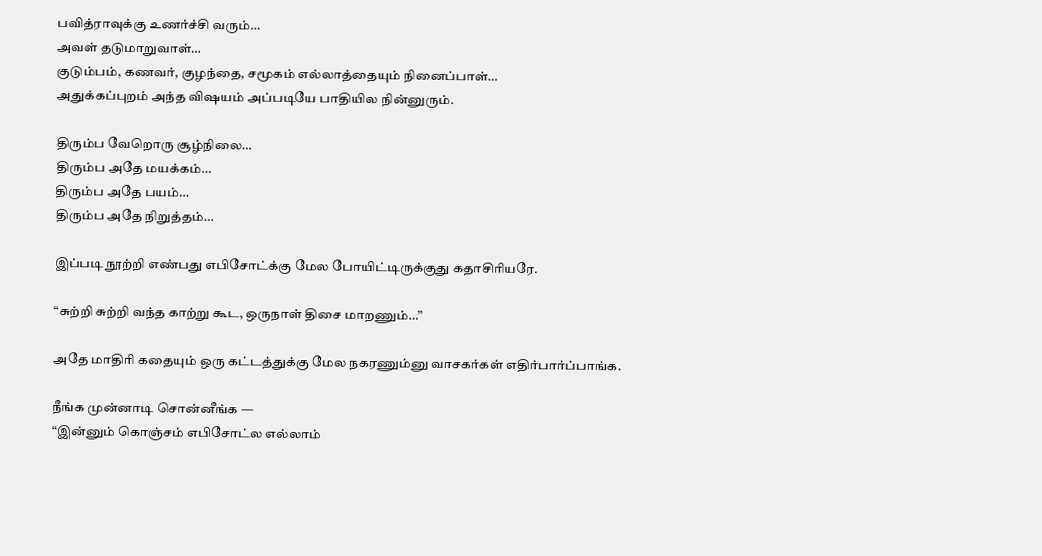பவித்ராவுக்கு உணர்ச்சி வரும்…
அவள் தடுமாறுவாள்…
குடும்பம், கணவர், குழந்தை, சமூகம் எல்லாத்தையும் நினைப்பாள்…
அதுக்கப்புறம் அந்த விஷயம் அப்படியே பாதியில நின்னுரும்.

திரும்ப வேறொரு சூழ்நிலை…
திரும்ப அதே மயக்கம்…
திரும்ப அதே பயம்…
திரும்ப அதே நிறுத்தம்…

இப்படி நூற்றி எண்பது எபிசோட்க்கு மேல போயிட்டிருக்குது கதாசிரியரே.

“சுற்றி சுற்றி வந்த காற்று கூட, ஒருநாள் திசை மாறணும்…”

அதே மாதிரி கதையும் ஒரு கட்டத்துக்கு மேல நகரணும்னு வாசகர்கள் எதிர்பார்ப்பாங்க.

நீங்க முன்னாடி சொன்னீங்க —
“இன்னும் கொஞ்சம் எபிசோட்ல எல்லாம்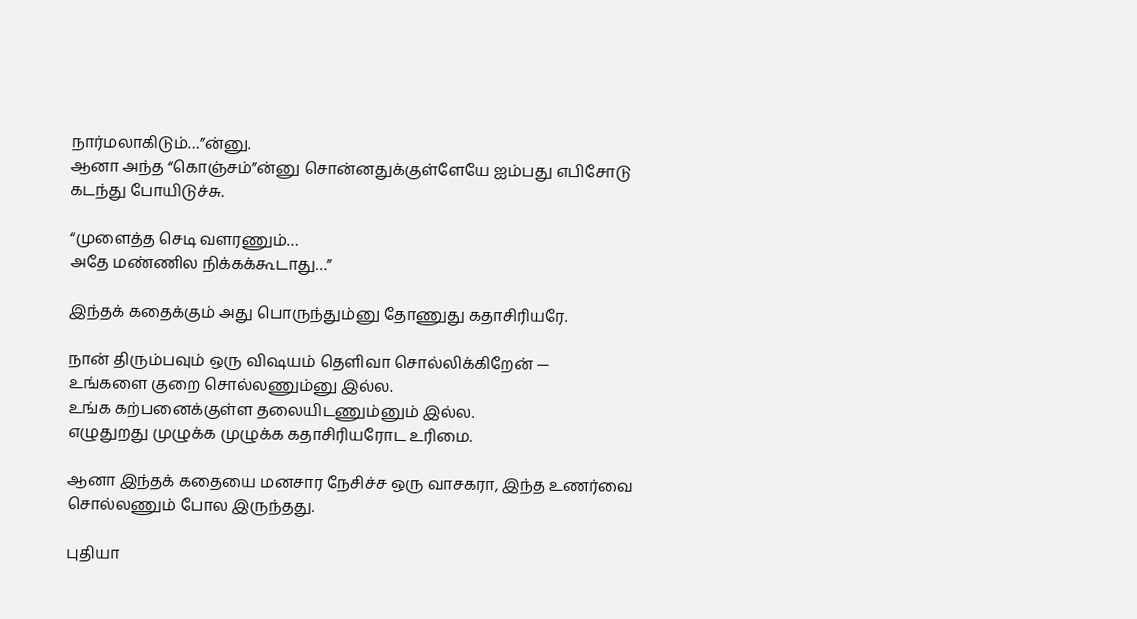நார்மலாகிடும்…”ன்னு.
ஆனா அந்த “கொஞ்சம்”ன்னு சொன்னதுக்குள்ளேயே ஐம்பது எபிசோடு கடந்து போயிடுச்சு.

“முளைத்த செடி வளரணும்…
அதே மண்ணில நிக்கக்கூடாது…”

இந்தக் கதைக்கும் அது பொருந்தும்னு தோணுது கதாசிரியரே.

நான் திரும்பவும் ஒரு விஷயம் தெளிவா சொல்லிக்கிறேன் —
உங்களை குறை சொல்லணும்னு இல்ல.
உங்க கற்பனைக்குள்ள தலையிடணும்னும் இல்ல.
எழுதுறது முழுக்க முழுக்க கதாசிரியரோட உரிமை.

ஆனா இந்தக் கதையை மனசார நேசிச்ச ஒரு வாசகரா, இந்த உணர்வை சொல்லணும் போல இருந்தது.

புதியா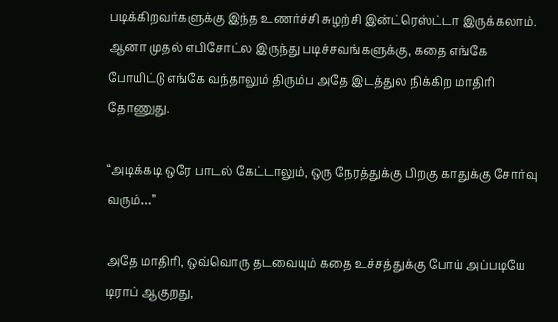படிக்கிறவர்களுக்கு இந்த உணர்ச்சி சுழற்சி இன்ட்ரெஸ்ட்டா இருக்கலாம்.
ஆனா முதல் எபிசோட்ல இருந்து படிச்சவங்களுக்கு, கதை எங்கே போயிட்டு எங்கே வந்தாலும் திரும்ப அதே இடத்துல நிக்கிற மாதிரி தோணுது.

“அடிக்கடி ஒரே பாடல் கேட்டாலும், ஒரு நேரத்துக்கு பிறகு காதுக்கு சோர்வு வரும்…”

அதே மாதிரி, ஒவ்வொரு தடவையும் கதை உச்சத்துக்கு போய் அப்படியே டிராப் ஆகுறது,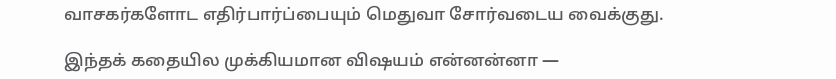வாசகர்களோட எதிர்பார்ப்பையும் மெதுவா சோர்வடைய வைக்குது.

இந்தக் கதையில முக்கியமான விஷயம் என்னன்னா —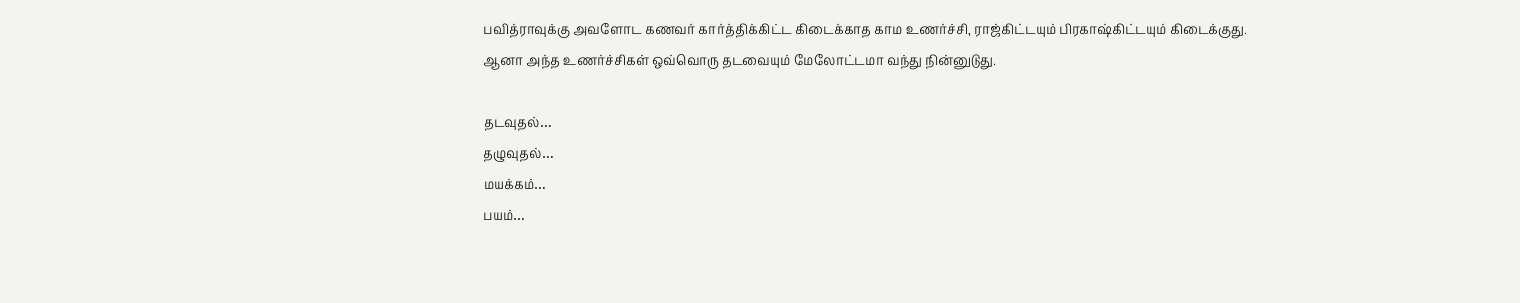பவித்ராவுக்கு அவளோட கணவர் கார்த்திக்கிட்ட கிடைக்காத காம உணர்ச்சி, ராஜ்கிட்டயும் பிரகாஷ்கிட்டயும் கிடைக்குது.
ஆனா அந்த உணர்ச்சிகள் ஒவ்வொரு தடவையும் மேலோட்டமா வந்து நின்னுடுது.

தடவுதல்…
தழுவுதல்…
மயக்கம்…
பயம்…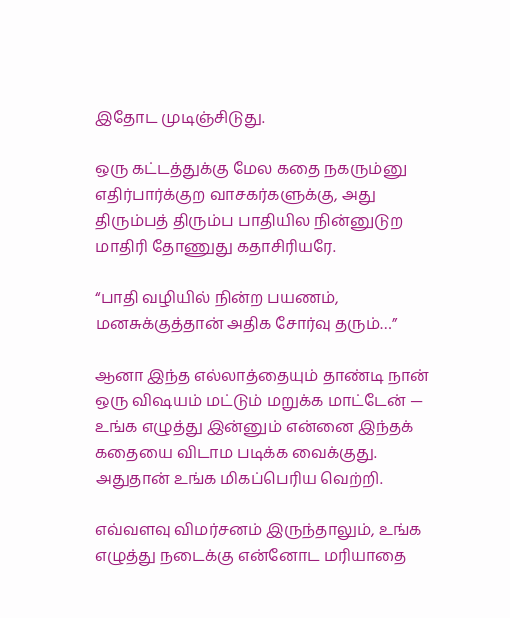இதோட முடிஞ்சிடுது.

ஒரு கட்டத்துக்கு மேல கதை நகரும்னு எதிர்பார்க்குற வாசகர்களுக்கு, அது திரும்பத் திரும்ப பாதியில நின்னுடுற மாதிரி தோணுது கதாசிரியரே.

“பாதி வழியில் நின்ற பயணம், மனசுக்குத்தான் அதிக சோர்வு தரும்…”

ஆனா இந்த எல்லாத்தையும் தாண்டி நான் ஒரு விஷயம் மட்டும் மறுக்க மாட்டேன் —
உங்க எழுத்து இன்னும் என்னை இந்தக் கதையை விடாம படிக்க வைக்குது.
அதுதான் உங்க மிகப்பெரிய வெற்றி.

எவ்வளவு விமர்சனம் இருந்தாலும், உங்க எழுத்து நடைக்கு என்னோட மரியாதை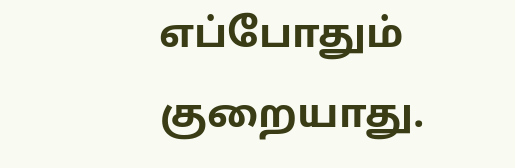எப்போதும் குறையாது.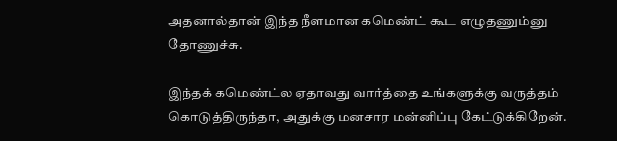அதனால்தான் இந்த நீளமான கமெண்ட் கூட எழுதணும்னு தோணுச்சு.

இந்தக் கமெண்ட்ல ஏதாவது வார்த்தை உங்களுக்கு வருத்தம் கொடுத்திருந்தா, அதுக்கு மனசார மன்னிப்பு கேட்டுக்கிறேன்.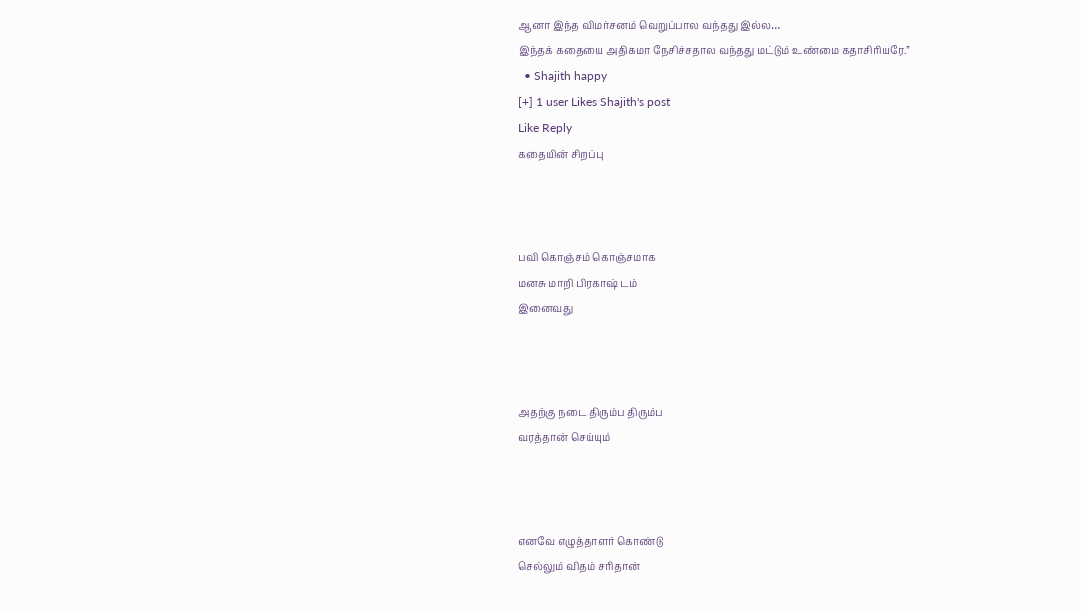ஆனா இந்த விமர்சனம் வெறுப்பால வந்தது இல்ல…
இந்தக் கதையை அதிகமா நேசிச்சதால வந்தது மட்டும் உண்மை கதாசிரியரே.”
  • Shajith happy
[+] 1 user Likes Shajith's post
Like Reply
கதையின் சிறப்பு



பவி கொஞ்சம் கொஞ்சமாக
மனசு மாறி பிரகாஷ் டம்
இனைவது



அதற்கு நடை திரும்ப திரும்ப
வரத்தான் செய்யும்



எனவே எழுத்தாளர் கொண்டு
செல்லும் விதம் சரிதான்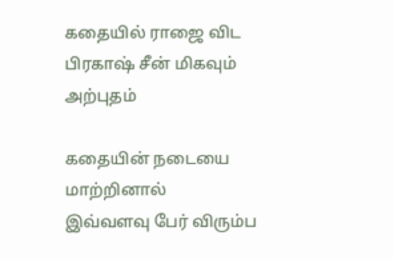கதையில் ராஜை விட
பிரகாஷ் சீன் மிகவும்
அற்புதம்

கதையின் நடையை மாற்றினால்
இவ்வளவு பேர் விரும்ப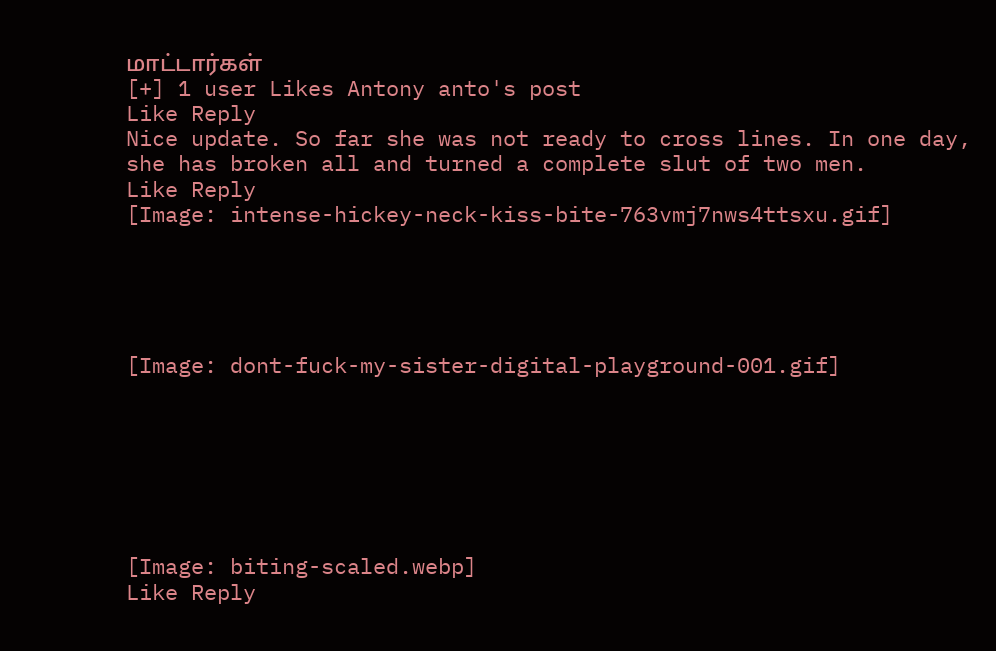மாட்டார்கள்
[+] 1 user Likes Antony anto's post
Like Reply
Nice update. So far she was not ready to cross lines. In one day, she has broken all and turned a complete slut of two men.
Like Reply
[Image: intense-hickey-neck-kiss-bite-763vmj7nws4ttsxu.gif]





[Image: dont-fuck-my-sister-digital-playground-001.gif]







[Image: biting-scaled.webp]
Like Reply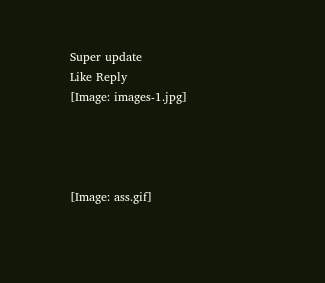Super update
Like Reply
[Image: images-1.jpg]




[Image: ass.gif]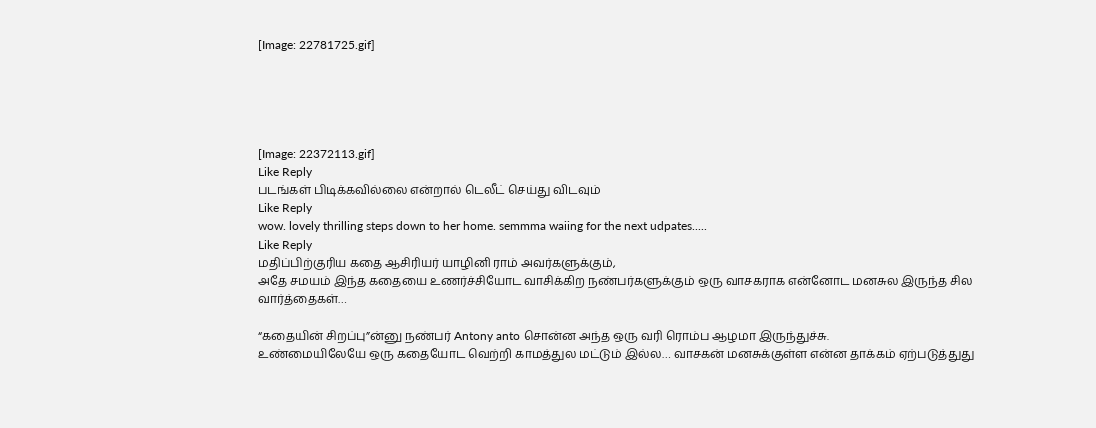[Image: 22781725.gif]





[Image: 22372113.gif]
Like Reply
படங்கள் பிடிக்கவில்லை என்றால் டெலீட் செய்து விடவும்
Like Reply
wow. lovely thrilling steps down to her home. semmma waiing for the next udpates.....
Like Reply
மதிப்பிற்குரிய கதை ஆசிரியர் யாழினி ராம் அவர்களுக்கும்,
அதே சமயம் இந்த கதையை உணர்ச்சியோட வாசிக்கிற நண்பர்களுக்கும் ஒரு வாசகராக என்னோட மனசுல இருந்த சில வார்த்தைகள்…

“கதையின் சிறப்பு”ன்னு நண்பர் Antony anto சொன்ன அந்த ஒரு வரி ரொம்ப ஆழமா இருந்துச்சு.
உண்மையிலேயே ஒரு கதையோட வெற்றி காமத்துல மட்டும் இல்ல… வாசகன் மனசுக்குள்ள என்ன தாக்கம் ஏற்படுத்துது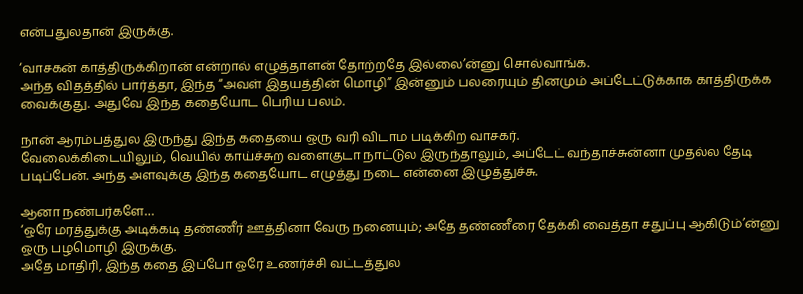என்பதுலதான் இருக்கு.

‘வாசகன் காத்திருக்கிறான் என்றால் எழுத்தாளன் தோற்றதே இல்லை’ன்னு சொல்வாங்க.
அந்த விதத்தில் பார்த்தா, இந்த “அவள் இதயத்தின் மொழி” இன்னும் பலரையும் தினமும் அப்டேட்டுக்காக காத்திருக்க வைக்குது. அதுவே இந்த கதையோட பெரிய பலம்.

நான் ஆரம்பத்துல இருந்து இந்த கதையை ஒரு வரி விடாம படிக்கிற வாசகர்.
வேலைக்கிடையிலும், வெயில் காய்ச்சுற வளைகுடா நாட்டுல இருந்தாலும், அப்டேட் வந்தாச்சுன்னா முதல்ல தேடி படிப்பேன். அந்த அளவுக்கு இந்த கதையோட எழுத்து நடை என்னை இழுத்துச்சு.

ஆனா நண்பர்களே…
‘ஒரே மரத்துக்கு அடிக்கடி தண்ணீர் ஊத்தினா வேரு நனையும்; அதே தண்ணீரை தேக்கி வைத்தா சதுப்பு ஆகிடும்’ன்னு ஒரு பழமொழி இருக்கு.
அதே மாதிரி, இந்த கதை இப்போ ஒரே உணர்ச்சி வட்டத்துல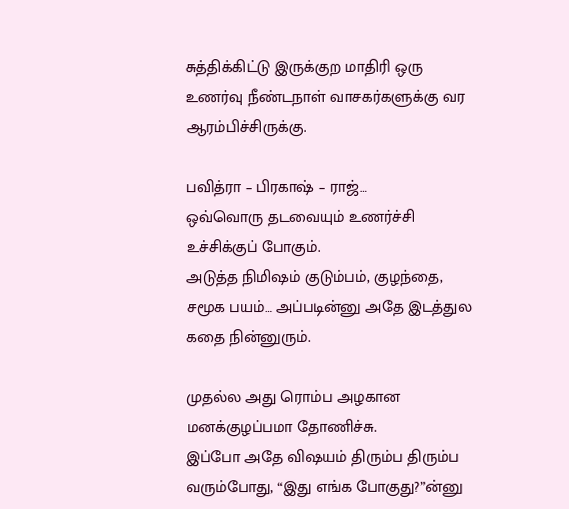சுத்திக்கிட்டு இருக்குற மாதிரி ஒரு உணர்வு நீண்டநாள் வாசகர்களுக்கு வர ஆரம்பிச்சிருக்கு.

பவித்ரா – பிரகாஷ் – ராஜ்…
ஒவ்வொரு தடவையும் உணர்ச்சி உச்சிக்குப் போகும்.
அடுத்த நிமிஷம் குடும்பம், குழந்தை, சமூக பயம்… அப்படின்னு அதே இடத்துல கதை நின்னுரும்.

முதல்ல அது ரொம்ப அழகான மனக்குழப்பமா தோணிச்சு.
இப்போ அதே விஷயம் திரும்ப திரும்ப வரும்போது, “இது எங்க போகுது?”ன்னு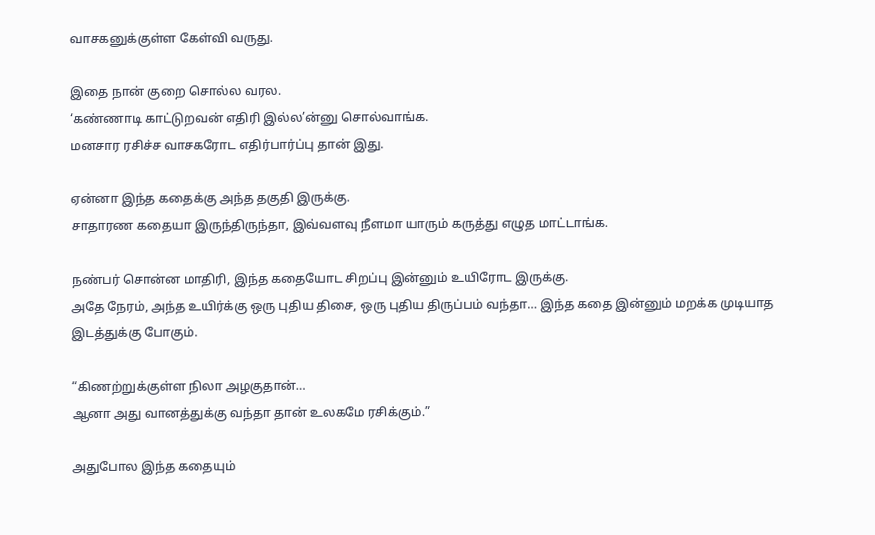வாசகனுக்குள்ள கேள்வி வருது.

இதை நான் குறை சொல்ல வரல.
‘கண்ணாடி காட்டுறவன் எதிரி இல்ல’ன்னு சொல்வாங்க.
மனசார ரசிச்ச வாசகரோட எதிர்பார்ப்பு தான் இது.

ஏன்னா இந்த கதைக்கு அந்த தகுதி இருக்கு.
சாதாரண கதையா இருந்திருந்தா, இவ்வளவு நீளமா யாரும் கருத்து எழுத மாட்டாங்க.

நண்பர் சொன்ன மாதிரி, இந்த கதையோட சிறப்பு இன்னும் உயிரோட இருக்கு.
அதே நேரம், அந்த உயிர்க்கு ஒரு புதிய திசை, ஒரு புதிய திருப்பம் வந்தா… இந்த கதை இன்னும் மறக்க முடியாத இடத்துக்கு போகும்.

“கிணற்றுக்குள்ள நிலா அழகுதான்…
ஆனா அது வானத்துக்கு வந்தா தான் உலகமே ரசிக்கும்.”

அதுபோல இந்த கதையும்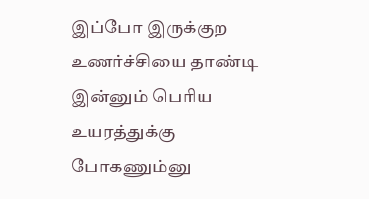இப்போ இருக்குற உணர்ச்சியை தாண்டி இன்னும் பெரிய உயரத்துக்கு போகணும்னு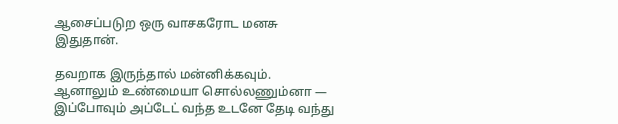ஆசைப்படுற ஒரு வாசகரோட மனசு இதுதான்.

தவறாக இருந்தால் மன்னிக்கவும்.
ஆனாலும் உண்மையா சொல்லணும்னா —
இப்போவும் அப்டேட் வந்த உடனே தேடி வந்து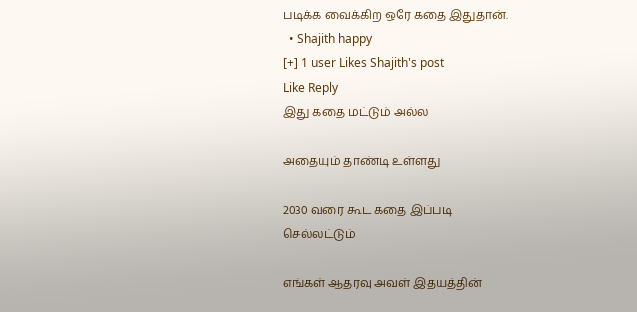படிக்க வைக்கிற ஒரே கதை இதுதான்.
  • Shajith happy
[+] 1 user Likes Shajith's post
Like Reply
இது கதை மட்டும் அல்ல

அதையும் தாண்டி உள்ளது

2030 வரை கூட கதை இப்படி
செல்லட்டும்

எங்கள் ஆதரவு அவள் இதயத்தின்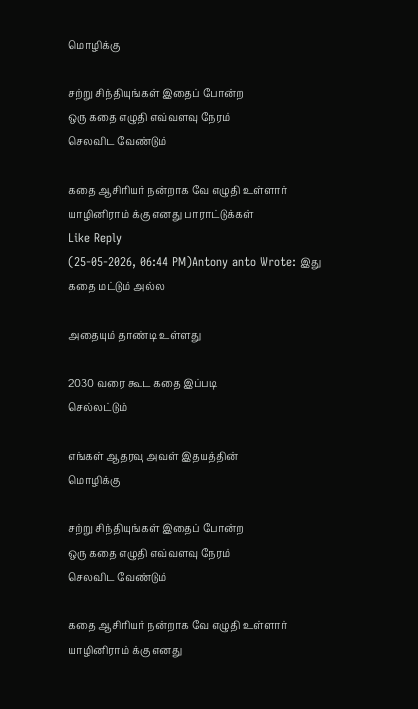மொழிக்கு

சற்று சிந்தியுங்கள் இதைப் போன்ற
ஒரு கதை எழுதி எவ்வளவு நேரம்
செலவிட வேண்டும்

கதை ஆசிரியர் நன்றாக வே எழுதி உள்ளார்
யாழினிராம் க்கு எனது பாராட்டுக்கள்
Like Reply
(25-05-2026, 06:44 PM)Antony anto Wrote: இது கதை மட்டும் அல்ல

அதையும் தாண்டி உள்ளது

2030 வரை கூட கதை இப்படி
செல்லட்டும்

எங்கள் ஆதரவு அவள் இதயத்தின்
மொழிக்கு

சற்று சிந்தியுங்கள் இதைப் போன்ற
ஒரு கதை எழுதி எவ்வளவு நேரம்
செலவிட வேண்டும்

கதை ஆசிரியர் நன்றாக வே எழுதி உள்ளார்
யாழினிராம் க்கு எனது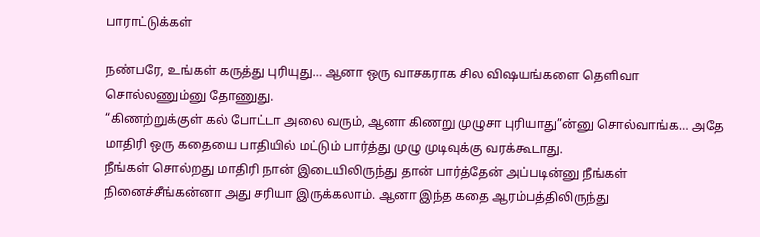பாராட்டுக்கள்

நண்பரே, உங்கள் கருத்து புரியுது… ஆனா ஒரு வாசகராக சில விஷயங்களை தெளிவா சொல்லணும்னு தோணுது.
“கிணற்றுக்குள் கல் போட்டா அலை வரும், ஆனா கிணறு முழுசா புரியாது”ன்னு சொல்வாங்க… அதே மாதிரி ஒரு கதையை பாதியில் மட்டும் பார்த்து முழு முடிவுக்கு வரக்கூடாது.
நீங்கள் சொல்றது மாதிரி நான் இடையிலிருந்து தான் பார்த்தேன் அப்படின்னு நீங்கள் நினைச்சீங்கன்னா அது சரியா இருக்கலாம். ஆனா இந்த கதை ஆரம்பத்திலிருந்து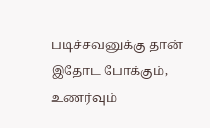படிச்சவனுக்கு தான் இதோட போக்கும், உணர்வும்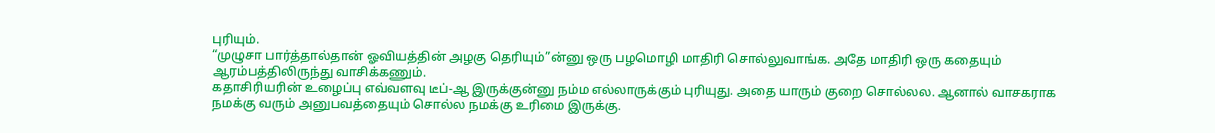புரியும்.
“முழுசா பார்த்தால்தான் ஓவியத்தின் அழகு தெரியும்”ன்னு ஒரு பழமொழி மாதிரி சொல்லுவாங்க. அதே மாதிரி ஒரு கதையும் ஆரம்பத்திலிருந்து வாசிக்கணும்.
கதாசிரியரின் உழைப்பு எவ்வளவு டீப்-ஆ இருக்குன்னு நம்ம எல்லாருக்கும் புரியுது. அதை யாரும் குறை சொல்லல. ஆனால் வாசகராக நமக்கு வரும் அனுபவத்தையும் சொல்ல நமக்கு உரிமை இருக்கு.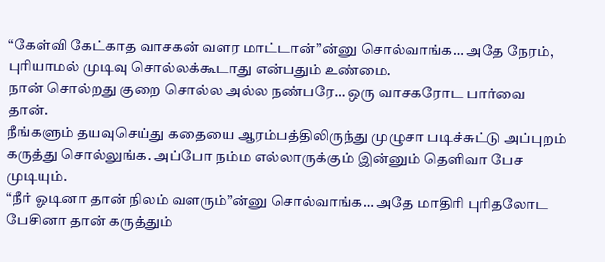“கேள்வி கேட்காத வாசகன் வளர மாட்டான்”ன்னு சொல்வாங்க… அதே நேரம், புரியாமல் முடிவு சொல்லக்கூடாது என்பதும் உண்மை.
நான் சொல்றது குறை சொல்ல அல்ல நண்பரே… ஒரு வாசகரோட பார்வை தான்.
நீங்களும் தயவுசெய்து கதையை ஆரம்பத்திலிருந்து முழுசா படிச்சுட்டு அப்புறம் கருத்து சொல்லுங்க. அப்போ நம்ம எல்லாருக்கும் இன்னும் தெளிவா பேச முடியும்.
“நீர் ஓடினா தான் நிலம் வளரும்”ன்னு சொல்வாங்க… அதே மாதிரி புரிதலோட பேசினா தான் கருத்தும்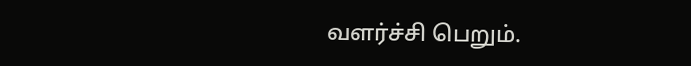வளர்ச்சி பெறும்.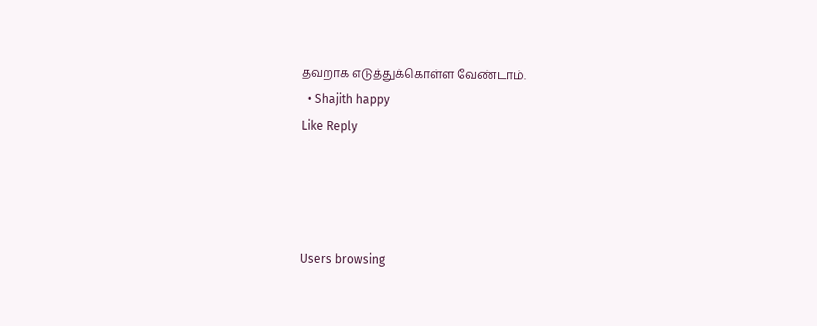தவறாக எடுத்துக்கொள்ள வேண்டாம்.
  • Shajith happy
Like Reply




Users browsing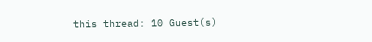this thread: 10 Guest(s)